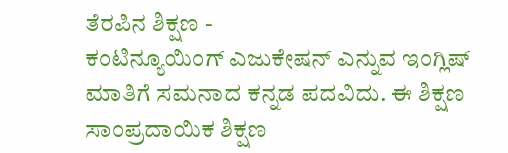ತೆರಪಿನ ಶಿಕ್ಷಣ -
ಕಂಟಿನ್ಯೂಯಿಂಗ್ ಎಜುಕೇಷನ್ ಎನ್ನುವ ಇಂಗ್ಲಿಷ್ ಮಾತಿಗೆ ಸಮನಾದ ಕನ್ನಡ ಪದವಿದು. ಈ ಶಿಕ್ಷಣ ಸಾಂಪ್ರದಾಯಿಕ ಶಿಕ್ಷಣ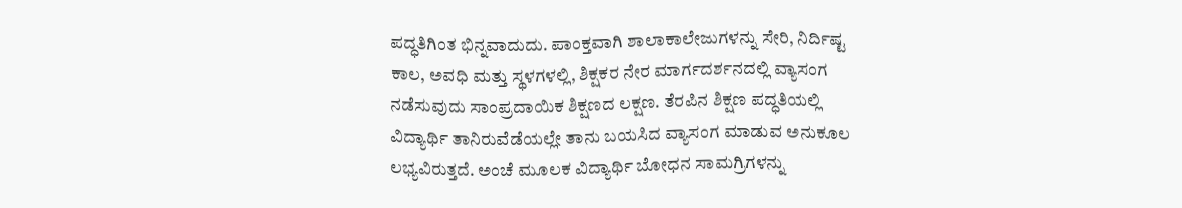ಪದ್ಧತಿಗಿಂತ ಭಿನ್ನವಾದುದು. ಪಾಂಕ್ತವಾಗಿ ಶಾಲಾಕಾಲೇಜುಗಳನ್ನು ಸೇರಿ, ನಿರ್ದಿಷ್ಟ ಕಾಲ, ಅವಧಿ ಮತ್ತು ಸ್ಥಳಗಳಲ್ಲಿ, ಶಿಕ್ಷಕರ ನೇರ ಮಾರ್ಗದರ್ಶನದಲ್ಲಿ ವ್ಯಾಸಂಗ ನಡೆಸುವುದು ಸಾಂಪ್ರದಾಯಿಕ ಶಿಕ್ಷಣದ ಲಕ್ಷಣ. ತೆರಪಿನ ಶಿಕ್ಷಣ ಪದ್ಧತಿಯಲ್ಲಿ ವಿದ್ಯಾರ್ಥಿ ತಾನಿರುವೆಡೆಯಲ್ಲೇ ತಾನು ಬಯಸಿದ ವ್ಯಾಸಂಗ ಮಾಡುವ ಅನುಕೂಲ ಲಭ್ಯವಿರುತ್ತದೆ. ಅಂಚೆ ಮೂಲಕ ವಿದ್ಯಾರ್ಥಿ ಬೋಧನ ಸಾಮಗ್ರಿಗಳನ್ನು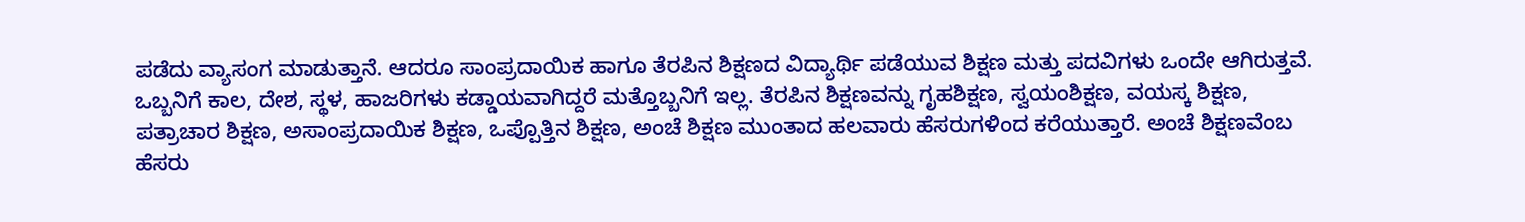ಪಡೆದು ವ್ಯಾಸಂಗ ಮಾಡುತ್ತಾನೆ. ಆದರೂ ಸಾಂಪ್ರದಾಯಿಕ ಹಾಗೂ ತೆರಪಿನ ಶಿಕ್ಷಣದ ವಿದ್ಯಾರ್ಥಿ ಪಡೆಯುವ ಶಿಕ್ಷಣ ಮತ್ತು ಪದವಿಗಳು ಒಂದೇ ಆಗಿರುತ್ತವೆ. ಒಬ್ಬನಿಗೆ ಕಾಲ, ದೇಶ, ಸ್ಥಳ, ಹಾಜರಿಗಳು ಕಡ್ಡಾಯವಾಗಿದ್ದರೆ ಮತ್ತೊಬ್ಬನಿಗೆ ಇಲ್ಲ. ತೆರಪಿನ ಶಿಕ್ಷಣವನ್ನು ಗೃಹಶಿಕ್ಷಣ, ಸ್ವಯಂಶಿಕ್ಷಣ, ವಯಸ್ಕ ಶಿಕ್ಷಣ, ಪತ್ರಾಚಾರ ಶಿಕ್ಷಣ, ಅಸಾಂಪ್ರದಾಯಿಕ ಶಿಕ್ಷಣ, ಒಪ್ಪೊತ್ತಿನ ಶಿಕ್ಷಣ, ಅಂಚೆ ಶಿಕ್ಷಣ ಮುಂತಾದ ಹಲವಾರು ಹೆಸರುಗಳಿಂದ ಕರೆಯುತ್ತಾರೆ. ಅಂಚೆ ಶಿಕ್ಷಣವೆಂಬ ಹೆಸರು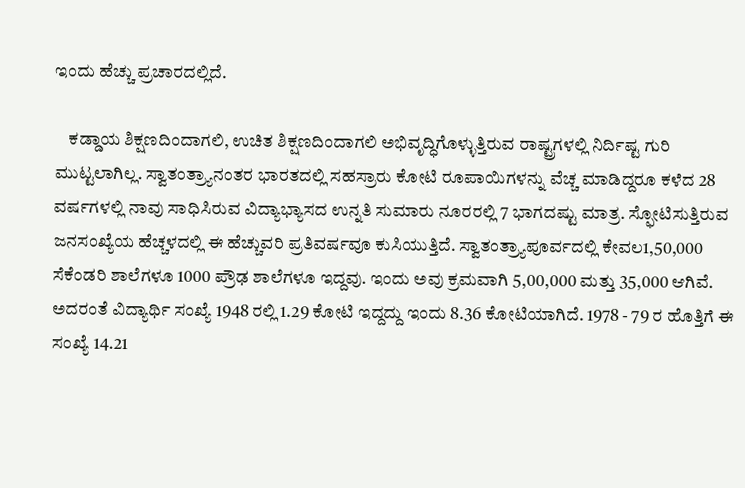ಇಂದು ಹೆಚ್ಚು ಪ್ರಚಾರದಲ್ಲಿದೆ.

    ಕಡ್ಡಾಯ ಶಿಕ್ಷಣದಿಂದಾಗಲಿ, ಉಚಿತ ಶಿಕ್ಷಣದಿಂದಾಗಲಿ ಅಭಿವೃದ್ಧಿಗೊಳ್ಳುತ್ತಿರುವ ರಾಷ್ಟ್ರಗಳಲ್ಲಿ ನಿರ್ದಿಷ್ಟ ಗುರಿ ಮುಟ್ಟಲಾಗಿಲ್ಲ. ಸ್ವಾತಂತ್ರ್ಯಾನಂತರ ಭಾರತದಲ್ಲಿ ಸಹಸ್ರಾರು ಕೋಟಿ ರೂಪಾಯಿಗಳನ್ನು ವೆಚ್ಚ ಮಾಡಿದ್ದರೂ ಕಳೆದ 28 ವರ್ಷಗಳಲ್ಲಿ ನಾವು ಸಾಧಿಸಿರುವ ವಿದ್ಯಾಭ್ಯಾಸದ ಉನ್ನತಿ ಸುಮಾರು ನೂರರಲ್ಲಿ 7 ಭಾಗದಷ್ಟು ಮಾತ್ರ. ಸ್ಫೋಟಿಸುತ್ತಿರುವ ಜನಸಂಖ್ಯೆಯ ಹೆಚ್ಚಳದಲ್ಲಿ ಈ ಹೆಚ್ಚುವರಿ ಪ್ರತಿವರ್ಷವೂ ಕುಸಿಯುತ್ತಿದೆ. ಸ್ವಾತಂತ್ರ್ಯಾಪೂರ್ವದಲ್ಲಿ ಕೇವಲ1,50,000 ಸೆಕೆಂಡರಿ ಶಾಲೆಗಳೂ 1000 ಪ್ರೌಢ ಶಾಲೆಗಳೂ ಇದ್ದವು. ಇಂದು ಅವು ಕ್ರಮವಾಗಿ 5,00,000 ಮತ್ತು 35,000 ಆಗಿವೆ. ಅದರಂತೆ ವಿದ್ಯಾರ್ಥಿ ಸಂಖ್ಯೆ 1948 ರಲ್ಲಿ 1.29 ಕೋಟಿ ಇದ್ದದ್ದು ಇಂದು 8.36 ಕೋಟಿಯಾಗಿದೆ. 1978 - 79 ರ ಹೊತ್ತಿಗೆ ಈ ಸಂಖ್ಯೆ 14.21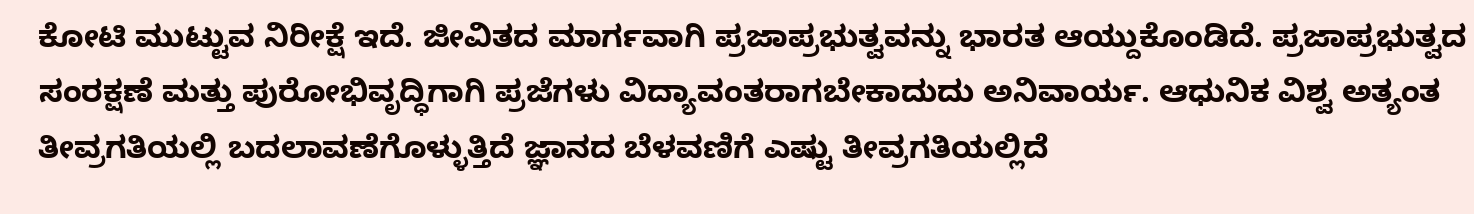ಕೋಟಿ ಮುಟ್ಟುವ ನಿರೀಕ್ಷೆ ಇದೆ. ಜೀವಿತದ ಮಾರ್ಗವಾಗಿ ಪ್ರಜಾಪ್ರಭುತ್ವವನ್ನು ಭಾರತ ಆಯ್ದುಕೊಂಡಿದೆ. ಪ್ರಜಾಪ್ರಭುತ್ವದ ಸಂರಕ್ಷಣೆ ಮತ್ತು ಪುರೋಭಿವೃದ್ಧಿಗಾಗಿ ಪ್ರಜೆಗಳು ವಿದ್ಯಾವಂತರಾಗಬೇಕಾದುದು ಅನಿವಾರ್ಯ. ಆಧುನಿಕ ವಿಶ್ವ ಅತ್ಯಂತ ತೀವ್ರಗತಿಯಲ್ಲಿ ಬದಲಾವಣೆಗೊಳ್ಳುತ್ತಿದೆ ಜ್ಞಾನದ ಬೆಳವಣಿಗೆ ಎಷ್ಟು ತೀವ್ರಗತಿಯಲ್ಲಿದೆ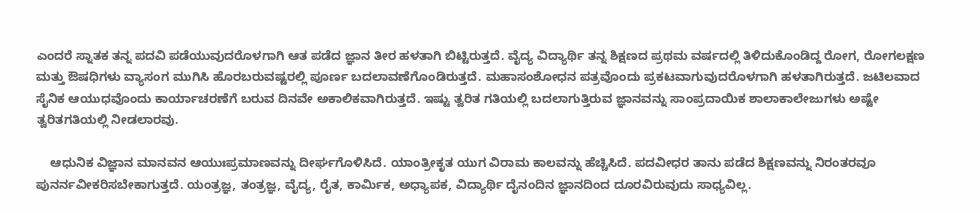ಎಂದರೆ ಸ್ನಾತಕ ತನ್ನ ಪದವಿ ಪಡೆಯುವುದರೊಳಗಾಗಿ ಆತ ಪಡೆದ ಜ್ಞಾನ ತೀರ ಹಳತಾಗಿ ಬಿಟ್ಟಿರುತ್ತದೆ. ವೈದ್ಯ ವಿದ್ಯಾರ್ಥಿ ತನ್ನ ಶಿಕ್ಷಣದ ಪ್ರಥಮ ವರ್ಷದಲ್ಲಿ ತಿಳಿದುಕೊಂಡಿದ್ದ ರೋಗ, ರೋಗಲಕ್ಷಣ ಮತ್ತು ಔಷಧಿಗಳು ವ್ಯಾಸಂಗ ಮುಗಿಸಿ ಹೊರಬರುವಷ್ಟರಲ್ಲಿ ಪೂರ್ಣ ಬದಲಾವಣೆಗೊಂಡಿರುತ್ತದೆ. ಮಹಾಸಂಶೋಧನ ಪತ್ರವೊಂದು ಪ್ರಕಟವಾಗುವುದರೊಳಗಾಗಿ ಹಳತಾಗಿರುತ್ತದೆ. ಜಟಿಲವಾದ ಸೈನಿಕ ಆಯುಧವೊಂದು ಕಾರ್ಯಾಚರಣೆಗೆ ಬರುವ ದಿನವೇ ಅಕಾಲಿಕವಾಗಿರುತ್ತದೆ. ಇಷ್ಟು ತ್ವರಿತ ಗತಿಯಲ್ಲಿ ಬದಲಾಗುತ್ತಿರುವ ಜ್ಞಾನವನ್ನು ಸಾಂಪ್ರದಾಯಿಕ ಶಾಲಾಕಾಲೇಜುಗಳು ಅಷ್ಟೇ ತ್ವರಿತಗತಿಯಲ್ಲಿ ನೀಡಲಾರವು.

    ಆಧುನಿಕ ವಿಜ್ಞಾನ ಮಾನವನ ಆಯುಃಪ್ರಮಾಣವನ್ನು ದೀರ್ಘಗೊಳಿಸಿದೆ. ಯಾಂತ್ರೀಕೃತ ಯುಗ ವಿರಾಮ ಕಾಲವನ್ನು ಹೆಚ್ಚಿಸಿದೆ. ಪದವೀಧರ ತಾನು ಪಡೆದ ಶಿಕ್ಷಣವನ್ನು ನಿರಂತರವೂ ಪುನರ್ನವೀಕರಿಸಬೇಕಾಗುತ್ತದೆ. ಯಂತ್ರಜ್ಞ, ತಂತ್ರಜ್ಞ, ವೈದ್ಯ, ರೈತ, ಕಾರ್ಮಿಕ, ಅಧ್ಯಾಪಕ, ವಿದ್ಯಾರ್ಥಿ ದೈನಂದಿನ ಜ್ಞಾನದಿಂದ ದೂರವಿರುವುದು ಸಾಧ್ಯವಿಲ್ಲ.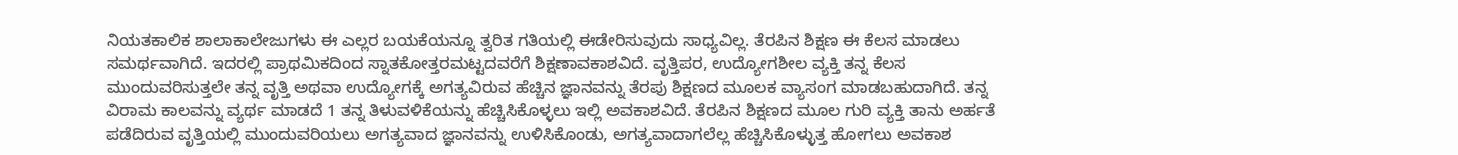ನಿಯತಕಾಲಿಕ ಶಾಲಾಕಾಲೇಜುಗಳು ಈ ಎಲ್ಲರ ಬಯಕೆಯನ್ನೂ ತ್ವರಿತ ಗತಿಯಲ್ಲಿ ಈಡೇರಿಸುವುದು ಸಾಧ್ಯವಿಲ್ಲ. ತೆರಪಿನ ಶಿಕ್ಷಣ ಈ ಕೆಲಸ ಮಾಡಲು ಸಮರ್ಥವಾಗಿದೆ. ಇದರಲ್ಲಿ ಪ್ರಾಥಮಿಕದಿಂದ ಸ್ನಾತಕೋತ್ತರಮಟ್ಟದವರೆಗೆ ಶಿಕ್ಷಣಾವಕಾಶವಿದೆ. ವೃತ್ತಿಪರ, ಉದ್ಯೋಗಶೀಲ ವ್ಯಕ್ತಿ ತನ್ನ ಕೆಲಸ ಮುಂದುವರಿಸುತ್ತಲೇ ತನ್ನ ವೃತ್ತಿ ಅಥವಾ ಉದ್ಯೋಗಕ್ಕೆ ಅಗತ್ಯವಿರುವ ಹೆಚ್ಚಿನ ಜ್ಞಾನವನ್ನು ತೆರಪು ಶಿಕ್ಷಣದ ಮೂಲಕ ವ್ಯಾಸಂಗ ಮಾಡಬಹುದಾಗಿದೆ. ತನ್ನ ವಿರಾಮ ಕಾಲವನ್ನು ವ್ಯರ್ಥ ಮಾಡದೆ 1 ತನ್ನ ತಿಳುವಳಿಕೆಯನ್ನು ಹೆಚ್ಚಿಸಿಕೊಳ್ಳಲು ಇಲ್ಲಿ ಅವಕಾಶವಿದೆ. ತೆರಪಿನ ಶಿಕ್ಷಣದ ಮೂಲ ಗುರಿ ವ್ಯಕ್ತಿ ತಾನು ಅರ್ಹತೆ ಪಡೆದಿರುವ ವೃತ್ತಿಯಲ್ಲಿ ಮುಂದುವರಿಯಲು ಅಗತ್ಯವಾದ ಜ್ಞಾನವನ್ನು ಉಳಿಸಿಕೊಂಡು, ಅಗತ್ಯವಾದಾಗಲೆಲ್ಲ ಹೆಚ್ಚಿಸಿಕೊಳ್ಳುತ್ತ ಹೋಗಲು ಅವಕಾಶ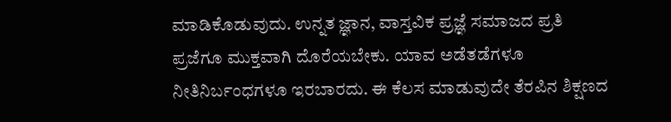ಮಾಡಿಕೊಡುವುದು. ಉನ್ನತ ಜ್ಞಾನ, ವಾಸ್ತವಿಕ ಪ್ರಜ್ಞೆ ಸಮಾಜದ ಪ್ರತಿ ಪ್ರಜೆಗೂ ಮುಕ್ತವಾಗಿ ದೊರೆಯಬೇಕು. ಯಾವ ಅಡೆತಡೆಗಳೂ ನೀತಿನಿರ್ಬಂಧಗಳೂ ಇರಬಾರದು. ಈ ಕೆಲಸ ಮಾಡುವುದೇ ತೆರಪಿನ ಶಿಕ್ಷಣದ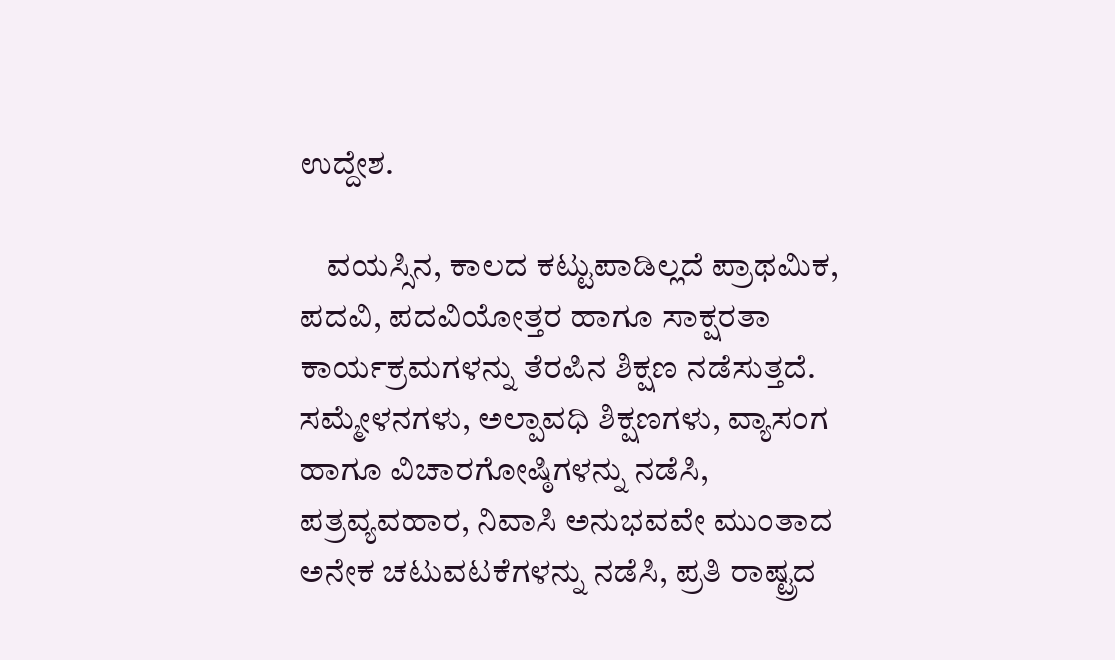ಉದ್ದೇಶ.

    ವಯಸ್ಸಿನ, ಕಾಲದ ಕಟ್ಟುಪಾಡಿಲ್ಲದೆ ಪ್ರಾಥಮಿಕ, ಪದವಿ, ಪದವಿಯೋತ್ತರ ಹಾಗೂ ಸಾಕ್ಷರತಾ ಕಾರ್ಯಕ್ರಮಗಳನ್ನು ತೆರಪಿನ ಶಿಕ್ಷಣ ನಡೆಸುತ್ತದೆ. ಸಮ್ಮೇಳನಗಳು, ಅಲ್ಪಾವಧಿ ಶಿಕ್ಷಣಗಳು, ವ್ಯಾಸಂಗ ಹಾಗೂ ವಿಚಾರಗೋಷ್ಠಿಗಳನ್ನು ನಡೆಸಿ, ಪತ್ರವ್ಯವಹಾರ, ನಿವಾಸಿ ಅನುಭವವೇ ಮುಂತಾದ ಅನೇಕ ಚಟುವಟಕೆಗಳನ್ನು ನಡೆಸಿ, ಪ್ರತಿ ರಾಷ್ಟ್ರದ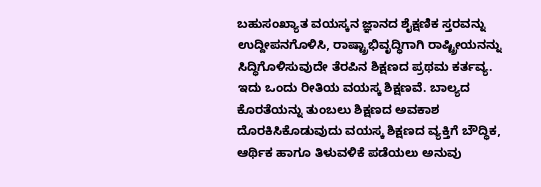ಬಹುಸಂಖ್ಯಾತ ವಯಸ್ಕನ ಜ್ಞಾನದ ಶೈಕ್ಷಣಿಕ ಸ್ತರವನ್ನು ಉದ್ದೀಪನಗೊಳಿಸಿ, ರಾಷ್ಟ್ರಾಭಿವೃದ್ಧಿಗಾಗಿ ರಾಷ್ಟ್ರೀಯನನ್ನು ಸಿದ್ಧಿಗೊಳಿಸುವುದೇ ತೆರಪಿನ ಶಿಕ್ಷಣದ ಪ್ರಥಮ ಕರ್ತವ್ಯ. ಇದು ಒಂದು ರೀತಿಯ ವಯಸ್ಕ ಶಿಕ್ಷಣವೆ. ಬಾಲ್ಯದ ಕೊರತೆಯನ್ನು ತುಂಬಲು ಶಿಕ್ಷಣದ ಅವಕಾಶ ದೊರಕಿಸಿಕೊಡುವುದು ವಯಸ್ಕ ಶಿಕ್ಷಣದ ವ್ಯಕ್ತಿಗೆ ಬೌದ್ಧಿಕ, ಆರ್ಥಿಕ ಹಾಗೂ ತಿಳುವಳಿಕೆ ಪಡೆಯಲು ಅನುವು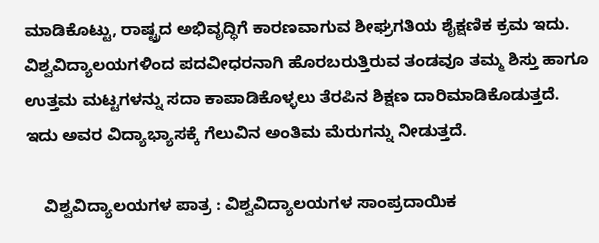ಮಾಡಿಕೊಟ್ಟು, ರಾಷ್ಟ್ರದ ಅಭಿವೃದ್ಧಿಗೆ ಕಾರಣವಾಗುವ ಶೀಘ್ರಗತಿಯ ಶೈಕ್ಷಣಿಕ ಕ್ರಮ ಇದು. ವಿಶ್ವವಿದ್ಯಾಲಯಗಳಿಂದ ಪದವೀಧರನಾಗಿ ಹೊರಬರುತ್ತಿರುವ ತಂಡವೂ ತಮ್ಮ ಶಿಸ್ತು ಹಾಗೂ ಉತ್ತಮ ಮಟ್ಟಗಳನ್ನು ಸದಾ ಕಾಪಾಡಿಕೊಳ್ಳಲು ತೆರಪಿನ ಶಿಕ್ಷಣ ದಾರಿಮಾಡಿಕೊಡುತ್ತದೆ. ಇದು ಅವರ ವಿದ್ಯಾಭ್ಯಾಸಕ್ಕೆ ಗೆಲುವಿನ ಅಂತಿಮ ಮೆರುಗನ್ನು ನೀಡುತ್ತದೆ.

    ವಿಶ್ವವಿದ್ಯಾಲಯಗಳ ಪಾತ್ರ : ವಿಶ್ವವಿದ್ಯಾಲಯಗಳ ಸಾಂಪ್ರದಾಯಿಕ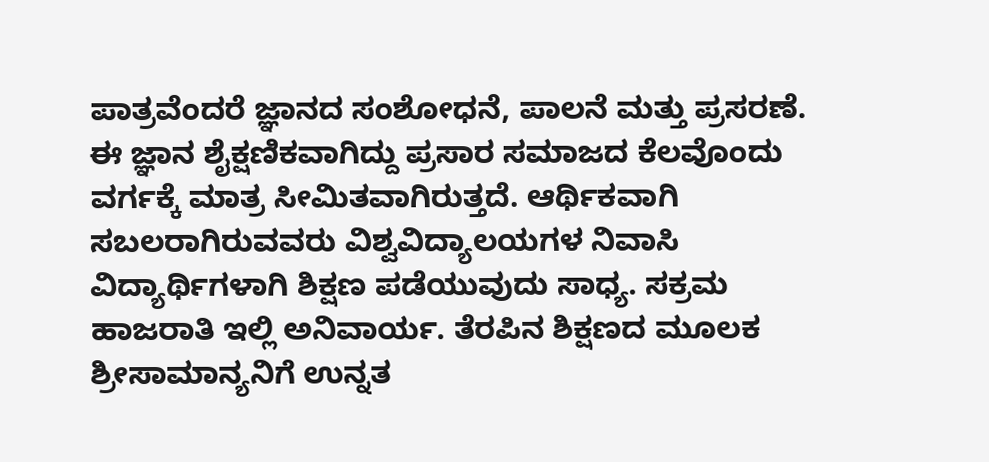ಪಾತ್ರವೆಂದರೆ ಜ್ಞಾನದ ಸಂಶೋಧನೆ, ಪಾಲನೆ ಮತ್ತು ಪ್ರಸರಣೆ. ಈ ಜ್ಞಾನ ಶೈಕ್ಷಣಿಕವಾಗಿದ್ದು ಪ್ರಸಾರ ಸಮಾಜದ ಕೆಲವೊಂದು ವರ್ಗಕ್ಕೆ ಮಾತ್ರ ಸೀಮಿತವಾಗಿರುತ್ತದೆ. ಆರ್ಥಿಕವಾಗಿ ಸಬಲರಾಗಿರುವವರು ವಿಶ್ವವಿದ್ಯಾಲಯಗಳ ನಿವಾಸಿ ವಿದ್ಯಾರ್ಥಿಗಳಾಗಿ ಶಿಕ್ಷಣ ಪಡೆಯುವುದು ಸಾಧ್ಯ. ಸಕ್ರಮ ಹಾಜರಾತಿ ಇಲ್ಲಿ ಅನಿವಾರ್ಯ. ತೆರಪಿನ ಶಿಕ್ಷಣದ ಮೂಲಕ ಶ್ರೀಸಾಮಾನ್ಯನಿಗೆ ಉನ್ನತ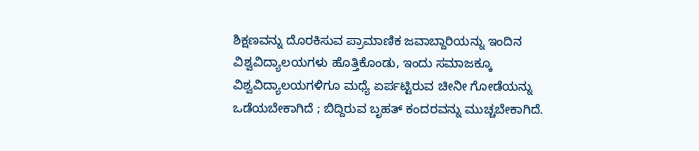ಶಿಕ್ಷಣವನ್ನು ದೊರಕಿಸುವ ಪ್ರಾಮಾಣಿಕ ಜವಾಬ್ದಾರಿಯನ್ನು ಇಂದಿನ ವಿಶ್ವವಿದ್ಯಾಲಯಗಳು ಹೊತ್ತಿಕೊಂಡು, ಇಂದು ಸಮಾಜಕ್ಕೂ ವಿಶ್ವವಿದ್ಯಾಲಯಗಳಿಗೂ ಮಧ್ಯೆ ಏರ್ಪಟ್ಟಿರುವ ಚೀನೀ ಗೋಡೆಯನ್ನು ಒಡೆಯಬೇಕಾಗಿದೆ ; ಬಿದ್ದಿರುವ ಬೃಹತ್ ಕಂದರವನ್ನು ಮುಚ್ಚಬೇಕಾಗಿದೆ.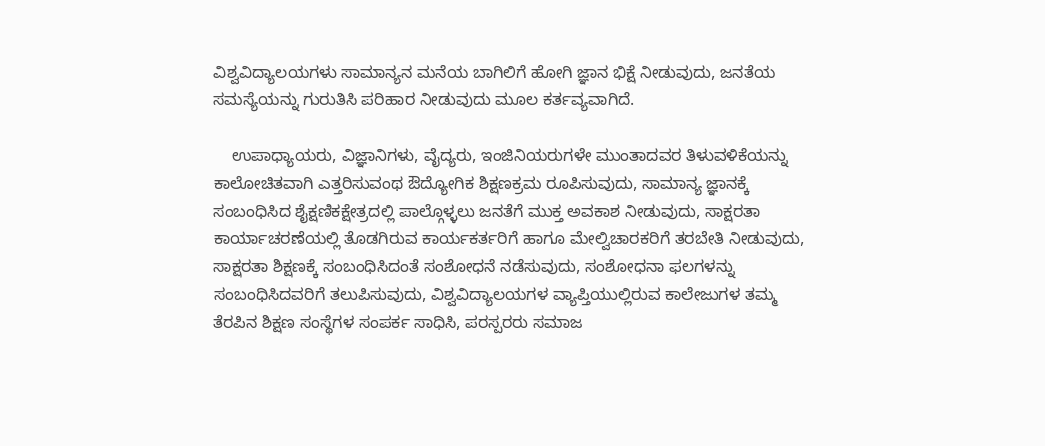ವಿಶ್ವವಿದ್ಯಾಲಯಗಳು ಸಾಮಾನ್ಯನ ಮನೆಯ ಬಾಗಿಲಿಗೆ ಹೋಗಿ ಜ್ಞಾನ ಭಿಕ್ಷೆ ನೀಡುವುದು, ಜನತೆಯ ಸಮಸ್ಯೆಯನ್ನು ಗುರುತಿಸಿ ಪರಿಹಾರ ನೀಡುವುದು ಮೂಲ ಕರ್ತವ್ಯವಾಗಿದೆ.

    ಉಪಾಧ್ಯಾಯರು, ವಿಜ್ಞಾನಿಗಳು, ವೈದ್ಯರು, ಇಂಜಿನಿಯರುಗಳೇ ಮುಂತಾದವರ ತಿಳುವಳಿಕೆಯನ್ನು ಕಾಲೋಚಿತವಾಗಿ ಎತ್ತರಿಸುವಂಥ ಔದ್ಯೋಗಿಕ ಶಿಕ್ಷಣಕ್ರಮ ರೂಪಿಸುವುದು, ಸಾಮಾನ್ಯ ಜ್ಞಾನಕ್ಕೆ ಸಂಬಂಧಿಸಿದ ಶೈಕ್ಷಣಿಕಕ್ಷೇತ್ರದಲ್ಲಿ ಪಾಲ್ಗೊಳ್ಳಲು ಜನತೆಗೆ ಮುಕ್ತ ಅವಕಾಶ ನೀಡುವುದು, ಸಾಕ್ಷರತಾ ಕಾರ್ಯಾಚರಣೆಯಲ್ಲಿ ತೊಡಗಿರುವ ಕಾರ್ಯಕರ್ತರಿಗೆ ಹಾಗೂ ಮೇಲ್ವಿಚಾರಕರಿಗೆ ತರಬೇತಿ ನೀಡುವುದು, ಸಾಕ್ಷರತಾ ಶಿಕ್ಷಣಕ್ಕೆ ಸಂಬಂಧಿಸಿದಂತೆ ಸಂಶೋಧನೆ ನಡೆಸುವುದು, ಸಂಶೋಧನಾ ಫಲಗಳನ್ನು ಸಂಬಂಧಿಸಿದವರಿಗೆ ತಲುಪಿಸುವುದು, ವಿಶ್ವವಿದ್ಯಾಲಯಗಳ ವ್ಯಾಪ್ತಿಯುಲ್ಲಿರುವ ಕಾಲೇಜುಗಳ ತಮ್ಮ ತೆರಪಿನ ಶಿಕ್ಷಣ ಸಂಸ್ಥೆಗಳ ಸಂಪರ್ಕ ಸಾಧಿಸಿ, ಪರಸ್ಪರರು ಸಮಾಜ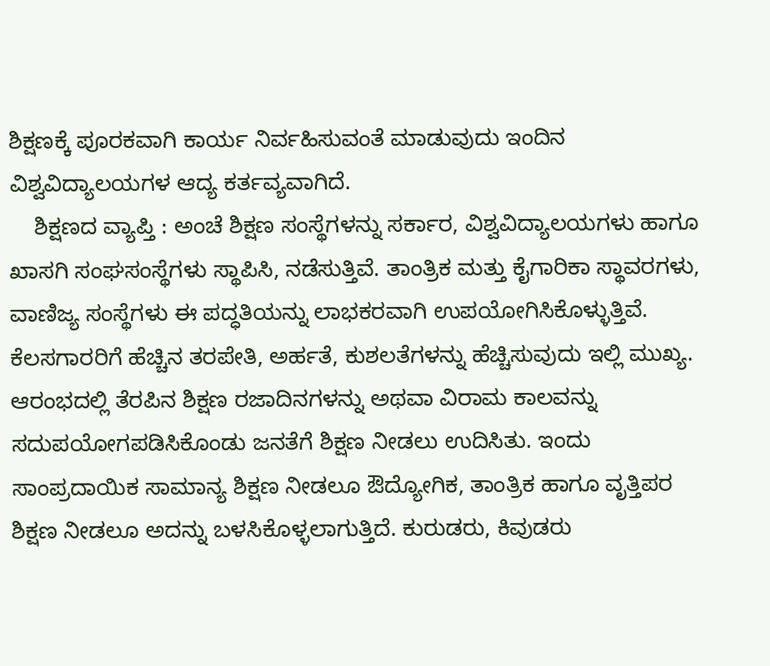ಶಿಕ್ಷಣಕ್ಕೆ ಪೂರಕವಾಗಿ ಕಾರ್ಯ ನಿರ್ವಹಿಸುವಂತೆ ಮಾಡುವುದು ಇಂದಿನ ವಿಶ್ವವಿದ್ಯಾಲಯಗಳ ಆದ್ಯ ಕರ್ತವ್ಯವಾಗಿದೆ.
    ಶಿಕ್ಷಣದ ವ್ಯಾಪ್ತಿ : ಅಂಚೆ ಶಿಕ್ಷಣ ಸಂಸ್ಥೆಗಳನ್ನು ಸರ್ಕಾರ, ವಿಶ್ವವಿದ್ಯಾಲಯಗಳು ಹಾಗೂ ಖಾಸಗಿ ಸಂಘಸಂಸ್ಥೆಗಳು ಸ್ಥಾಪಿಸಿ, ನಡೆಸುತ್ತಿವೆ. ತಾಂತ್ರಿಕ ಮತ್ತು ಕೈಗಾರಿಕಾ ಸ್ಥಾವರಗಳು, ವಾಣಿಜ್ಯ ಸಂಸ್ಥೆಗಳು ಈ ಪದ್ಧತಿಯನ್ನು ಲಾಭಕರವಾಗಿ ಉಪಯೋಗಿಸಿಕೊಳ್ಳುತ್ತಿವೆ. ಕೆಲಸಗಾರರಿಗೆ ಹೆಚ್ಚಿನ ತರಪೇತಿ, ಅರ್ಹತೆ, ಕುಶಲತೆಗಳನ್ನು ಹೆಚ್ಚಿಸುವುದು ಇಲ್ಲಿ ಮುಖ್ಯ. ಆರಂಭದಲ್ಲಿ ತೆರಪಿನ ಶಿಕ್ಷಣ ರಜಾದಿನಗಳನ್ನು ಅಥವಾ ವಿರಾಮ ಕಾಲವನ್ನು ಸದುಪಯೋಗಪಡಿಸಿಕೊಂಡು ಜನತೆಗೆ ಶಿಕ್ಷಣ ನೀಡಲು ಉದಿಸಿತು. ಇಂದು ಸಾಂಪ್ರದಾಯಿಕ ಸಾಮಾನ್ಯ ಶಿಕ್ಷಣ ನೀಡಲೂ ಔದ್ಯೋಗಿಕ, ತಾಂತ್ರಿಕ ಹಾಗೂ ವೃತ್ತಿಪರ ಶಿಕ್ಷಣ ನೀಡಲೂ ಅದನ್ನು ಬಳಸಿಕೊಳ್ಳಲಾಗುತ್ತಿದೆ. ಕುರುಡರು, ಕಿವುಡರು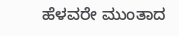ಹೆಳವರೇ ಮುಂತಾದ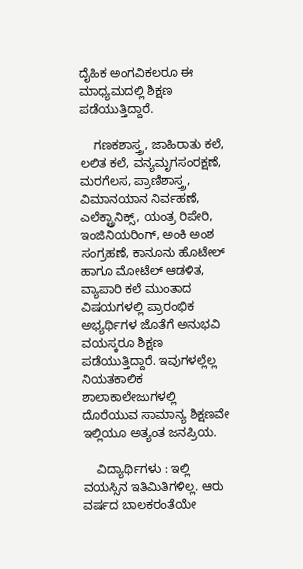ದೈಹಿಕ ಅಂಗವಿಕಲರೂ ಈ ಮಾಧ್ಯಮದಲ್ಲಿ ಶಿಕ್ಷಣ ಪಡೆಯುತ್ತಿದ್ದಾರೆ.

    ಗಣಕಶಾಸ್ತ್ರ, ಜಾಹಿರಾತು ಕಲೆ, ಲಲಿತ ಕಲೆ, ವನ್ಯಮೃಗಸಂರಕ್ಷಣೆ, ಮರಗೆಲಸ, ಪ್ರಾಣಿಶಾಸ್ತ್ರ, ವಿಮಾನಯಾನ ನಿರ್ವಹಣೆ, ಎಲೆಕ್ಟ್ರಾನಿಕ್ಸ್, ಯಂತ್ರ ರಿಪೇರಿ, ಇಂಜಿನಿಯರಿಂಗ್, ಅಂಕಿ ಅಂಶ ಸಂಗ್ರಹಣೆ, ಕಾನೂನು ಹೊಟೇಲ್ ಹಾಗೂ ಮೋಟೆಲ್ ಆಡಳಿತ, ವ್ಯಾಪಾರಿ ಕಲೆ ಮುಂತಾದ ವಿಷಯಗಳಲ್ಲಿ ಪ್ರಾರಂಭಿಕ ಅಭ್ಯರ್ಥಿಗಳ ಜೊತೆಗೆ ಅನುಭವಿ ವಯಸ್ಕರೂ ಶಿಕ್ಷಣ ಪಡೆಯುತ್ತಿದ್ದಾರೆ. ಇವುಗಳಲ್ಲೆಲ್ಲ ನಿಯತಕಾಲಿಕ ಶಾಲಾಕಾಲೇಜುಗಳಲ್ಲಿ ದೊರೆಯುವ ಸಾಮಾನ್ಯ ಶಿಕ್ಷಣವೇ ಇಲ್ಲಿಯೂ ಅತ್ಯಂತ ಜನಪ್ರಿಯ.

    ವಿದ್ಯಾರ್ಥಿಗಳು : ಇಲ್ಲಿ ವಯಸ್ಸಿನ ಇತಿಮಿತಿಗಳಿಲ್ಲ. ಆರು ವರ್ಷದ ಬಾಲಕರಂತೆಯೇ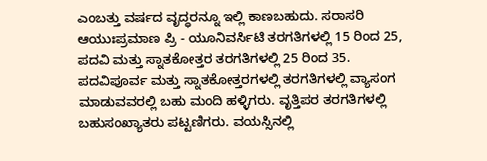ಎಂಬತ್ತು ವರ್ಷದ ವೃದ್ಧರನ್ನೂ ಇಲ್ಲಿ ಕಾಣಬಹುದು. ಸರಾಸರಿ ಆಯುಃಪ್ರಮಾಣ ಪ್ರಿ - ಯೂನಿವರ್ಸಿಟಿ ತರಗತಿಗಳಲ್ಲಿ 15 ರಿಂದ 25, ಪದವಿ ಮತ್ತು ಸ್ನಾತಕೋತ್ತರ ತರಗತಿಗಳಲ್ಲಿ 25 ರಿಂದ 35. ಪದವಿಪೂರ್ವ ಮತ್ತು ಸ್ನಾತಕೋತ್ತರಗಳಲ್ಲಿ ತರಗತಿಗಳಲ್ಲಿ ವ್ಯಾಸಂಗ ಮಾಡುವವರಲ್ಲಿ ಬಹು ಮಂದಿ ಹಳ್ಳಿಗರು. ವೃತ್ತಿಪರ ತರಗತಿಗಳಲ್ಲಿ ಬಹುಸಂಖ್ಯಾತರು ಪಟ್ಟಣಿಗರು. ವಯಸ್ಸಿನಲ್ಲಿ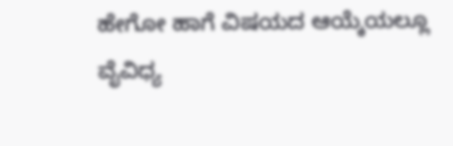ಹೇಗೋ ಹಾಗೆ ವಿಷಯದ ಆಯ್ಕೆಯಲ್ಲೂ ವೈವಿಧ್ಯ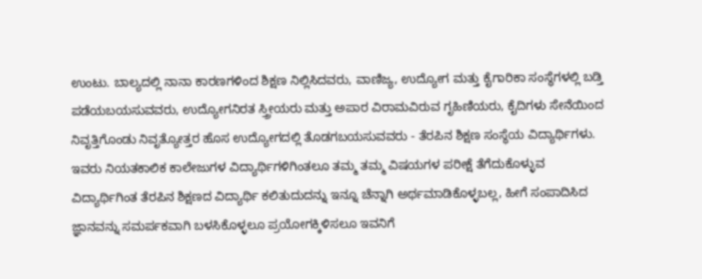ಉಂಟು. ಬಾಲ್ಯದಲ್ಲಿ ನಾನಾ ಕಾರಣಗಳಿಂದ ಶಿಕ್ಷಣ ನಿಲ್ಲಿಸಿದವರು, ವಾಣಿಜ್ಯ, ಉದ್ಯೋಗ ಮತ್ತು ಕೈಗಾರಿಕಾ ಸಂಸ್ಥೆಗಳಲ್ಲಿ ಬಡ್ತಿ ಪಡೆಯಬಯಸುವವರು, ಉದ್ಯೋಗನಿರತ ಸ್ತ್ರೀಯರು ಮತ್ತು ಅಪಾರ ವಿರಾಮವಿರುವ ಗೃಹಿಣಿಯರು, ಕೈದಿಗಳು ಸೇನೆಯಿಂದ ನಿವೃತ್ತಿಗೊಂಡು ನಿವೃತ್ಯೋತ್ತರ ಹೊಸ ಉದ್ಯೋಗದಲ್ಲಿ ತೊಡಗಬಯಸುವವರು - ತೆರಪಿನ ಶಿಕ್ಷಣ ಸಂಸ್ಥೆಯ ವಿದ್ಯಾರ್ಥಿಗಳು. ಇವರು ನಿಯತಕಾಲಿಕ ಕಾಲೇಜುಗಳ ವಿದ್ಯಾರ್ಥಿಗಳಿಗಿಂತಲೂ ತಮ್ಮ ತಮ್ಮ ವಿಷಯಗಳ ಪರೀಕ್ಷೆ ತೆಗೆದುಕೊಳ್ಳುವ ವಿದ್ಯಾರ್ಥಿಗಿಂತ ತೆರಪಿನ ಶಿಕ್ಷಣದ ವಿದ್ಯಾರ್ಥಿ ಕಲಿತುದುದನ್ನು ಇನ್ನೂ ಚೆನ್ನಾಗಿ ಅರ್ಥಮಾಡಿಕೊಳ್ಳಬಲ್ಲ, ಹೀಗೆ ಸಂಪಾದಿಸಿದ ಜ್ಞಾನವನ್ನು ಸಮರ್ಪಕವಾಗಿ ಬಳಸಿಕೊಳ್ಳಲೂ ಪ್ರಯೋಗಕ್ಕಿಳಿಸಲೂ ಇವನಿಗೆ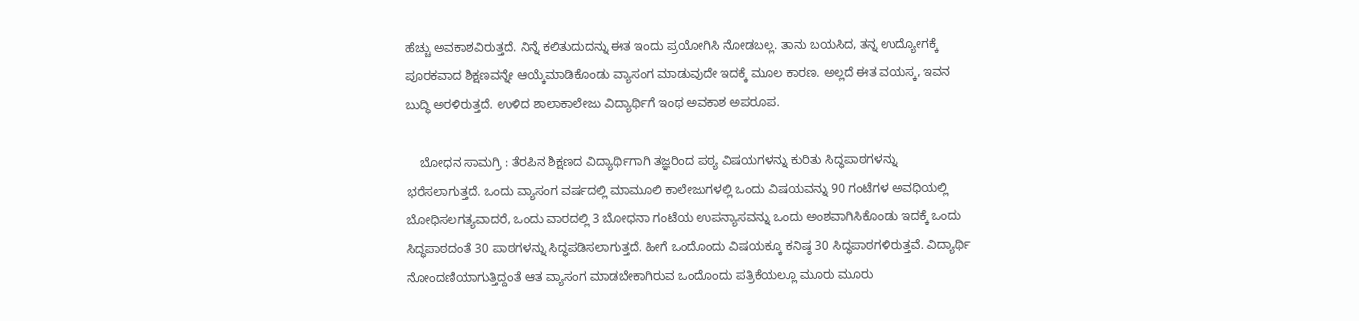ಹೆಚ್ಚು ಅವಕಾಶವಿರುತ್ತದೆ. ನಿನ್ನೆ ಕಲಿತುದುದನ್ನು ಈತ ಇಂದು ಪ್ರಯೋಗಿಸಿ ನೋಡಬಲ್ಲ. ತಾನು ಬಯಸಿದ, ತನ್ನ ಉದ್ಯೋಗಕ್ಕೆ ಪೂರಕವಾದ ಶಿಕ್ಷಣವನ್ನೇ ಆಯ್ಕೆಮಾಡಿಕೊಂಡು ವ್ಯಾಸಂಗ ಮಾಡುವುದೇ ಇದಕ್ಕೆ ಮೂಲ ಕಾರಣ. ಅಲ್ಲದೆ ಈತ ವಯಸ್ಕ, ಇವನ ಬುದ್ಧಿ ಅರಳಿರುತ್ತದೆ. ಉಳಿದ ಶಾಲಾಕಾಲೇಜು ವಿದ್ಯಾರ್ಥಿಗೆ ಇಂಥ ಅವಕಾಶ ಅಪರೂಪ.

    ಬೋಧನ ಸಾಮಗ್ರಿ : ತೆರಪಿನ ಶಿಕ್ಷಣದ ವಿದ್ಯಾರ್ಥಿಗಾಗಿ ತಜ್ಞರಿಂದ ಪಠ್ಯ ವಿಷಯಗಳನ್ನು ಕುರಿತು ಸಿದ್ಧಪಾಠಗಳನ್ನು ಭರೆಸಲಾಗುತ್ತದೆ. ಒಂದು ವ್ಯಾಸಂಗ ವರ್ಷದಲ್ಲಿ ಮಾಮೂಲಿ ಕಾಲೇಜುಗಳಲ್ಲಿ ಒಂದು ವಿಷಯವನ್ನು 90 ಗಂಟೆಗಳ ಅವಧಿಯಲ್ಲಿ ಬೋಧಿಸಲಗತ್ಯವಾದರೆ, ಒಂದು ವಾರದಲ್ಲಿ 3 ಬೋಧನಾ ಗಂಟೆಯ ಉಪನ್ಯಾಸವನ್ನು ಒಂದು ಅಂಶವಾಗಿಸಿಕೊಂಡು ಇದಕ್ಕೆ ಒಂದು ಸಿದ್ಧಪಾಠದಂತೆ 30 ಪಾಠಗಳನ್ನು ಸಿದ್ಧಪಡಿಸಲಾಗುತ್ತದೆ. ಹೀಗೆ ಒಂದೊಂದು ವಿಷಯಕ್ಕೂ ಕನಿಷ್ಠ 30 ಸಿದ್ಧಪಾಠಗಳಿರುತ್ತವೆ. ವಿದ್ಯಾರ್ಥಿ ನೋಂದಣಿಯಾಗುತ್ತಿದ್ದಂತೆ ಆತ ವ್ಯಾಸಂಗ ಮಾಡಬೇಕಾಗಿರುವ ಒಂದೊಂದು ಪತ್ರಿಕೆಯಲ್ಲೂ ಮೂರು ಮೂರು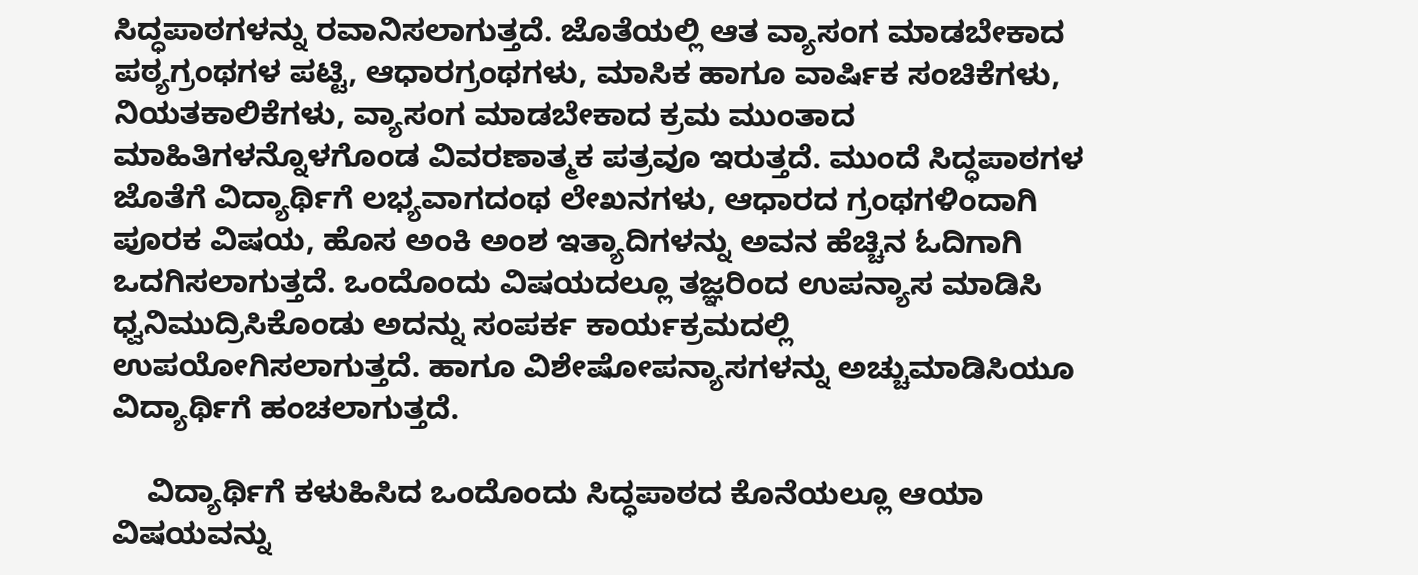ಸಿದ್ಧಪಾಠಗಳನ್ನು ರವಾನಿಸಲಾಗುತ್ತದೆ. ಜೊತೆಯಲ್ಲಿ ಆತ ವ್ಯಾಸಂಗ ಮಾಡಬೇಕಾದ ಪಠ್ಯಗ್ರಂಥಗಳ ಪಟ್ಟಿ, ಆಧಾರಗ್ರಂಥಗಳು, ಮಾಸಿಕ ಹಾಗೂ ವಾರ್ಷಿಕ ಸಂಚಿಕೆಗಳು, ನಿಯತಕಾಲಿಕೆಗಳು, ವ್ಯಾಸಂಗ ಮಾಡಬೇಕಾದ ಕ್ರಮ ಮುಂತಾದ ಮಾಹಿತಿಗಳನ್ನೊಳಗೊಂಡ ವಿವರಣಾತ್ಮಕ ಪತ್ರವೂ ಇರುತ್ತದೆ. ಮುಂದೆ ಸಿದ್ಧಪಾಠಗಳ ಜೊತೆಗೆ ವಿದ್ಯಾರ್ಥಿಗೆ ಲಭ್ಯವಾಗದಂಥ ಲೇಖನಗಳು, ಆಧಾರದ ಗ್ರಂಥಗಳಿಂದಾಗಿ ಪೂರಕ ವಿಷಯ, ಹೊಸ ಅಂಕಿ ಅಂಶ ಇತ್ಯಾದಿಗಳನ್ನು ಅವನ ಹೆಚ್ಚಿನ ಓದಿಗಾಗಿ ಒದಗಿಸಲಾಗುತ್ತದೆ. ಒಂದೊಂದು ವಿಷಯದಲ್ಲೂ ತಜ್ಞರಿಂದ ಉಪನ್ಯಾಸ ಮಾಡಿಸಿ ಧ್ವನಿಮುದ್ರಿಸಿಕೊಂಡು ಅದನ್ನು ಸಂಪರ್ಕ ಕಾರ್ಯಕ್ರಮದಲ್ಲಿ ಉಪಯೋಗಿಸಲಾಗುತ್ತದೆ. ಹಾಗೂ ವಿಶೇಷೋಪನ್ಯಾಸಗಳನ್ನು ಅಚ್ಚುಮಾಡಿಸಿಯೂ ವಿದ್ಯಾರ್ಥಿಗೆ ಹಂಚಲಾಗುತ್ತದೆ.

    ವಿದ್ಯಾರ್ಥಿಗೆ ಕಳುಹಿಸಿದ ಒಂದೊಂದು ಸಿದ್ಧಪಾಠದ ಕೊನೆಯಲ್ಲೂ ಆಯಾ ವಿಷಯವನ್ನು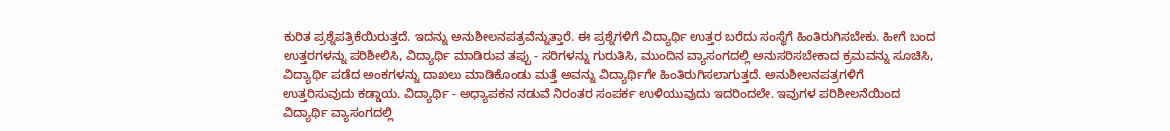ಕುರಿತ ಪ್ರಶ್ನೆಪತ್ರಿಕೆಯಿರುತ್ತದೆ. ಇದನ್ನು ಅನುಶೀಲನಪತ್ರವೆನ್ನುತ್ತಾರೆ. ಈ ಪ್ರಶ್ನೆಗಳಿಗೆ ವಿದ್ಯಾರ್ಥಿ ಉತ್ತರ ಬರೆದು ಸಂಸ್ಥೆಗೆ ಹಿಂತಿರುಗಿಸಬೇಕು. ಹೀಗೆ ಬಂದ ಉತ್ತರಗಳನ್ನು ಪರಿಶೀಲಿಸಿ, ವಿದ್ಯಾರ್ಥಿ ಮಾಡಿರುವ ತಪ್ಪು - ಸರಿಗಳನ್ನು ಗುರುತಿಸಿ, ಮುಂದಿನ ವ್ಯಾಸಂಗದಲ್ಲಿ ಅನುಸರಿಸಬೇಕಾದ ಕ್ರಮವನ್ನು ಸೂಚಿಸಿ, ವಿದ್ಯಾರ್ಥಿ ಪಡೆದ ಅಂಕಗಳನ್ನು ದಾಖಲು ಮಾಡಿಕೊಂಡು ಮತ್ತೆ ಅವನ್ನು ವಿದ್ಯಾರ್ಥಿಗೇ ಹಿಂತಿರುಗಿಸಲಾಗುತ್ತದೆ. ಅನುಶೀಲನಪತ್ರಗಳಿಗೆ ಉತ್ತರಿಸುವುದು ಕಡ್ಡಾಯ. ವಿದ್ಯಾರ್ಥಿ - ಅಧ್ಯಾಪಕನ ನಡುವೆ ನಿರಂತರ ಸಂಪರ್ಕ ಉಳಿಯುವುದು ಇದರಿಂದಲೇ. ಇವುಗಳ ಪರಿಶೀಲನೆಯಿಂದ ವಿದ್ಯಾರ್ಥಿ ವ್ಯಾಸಂಗದಲ್ಲಿ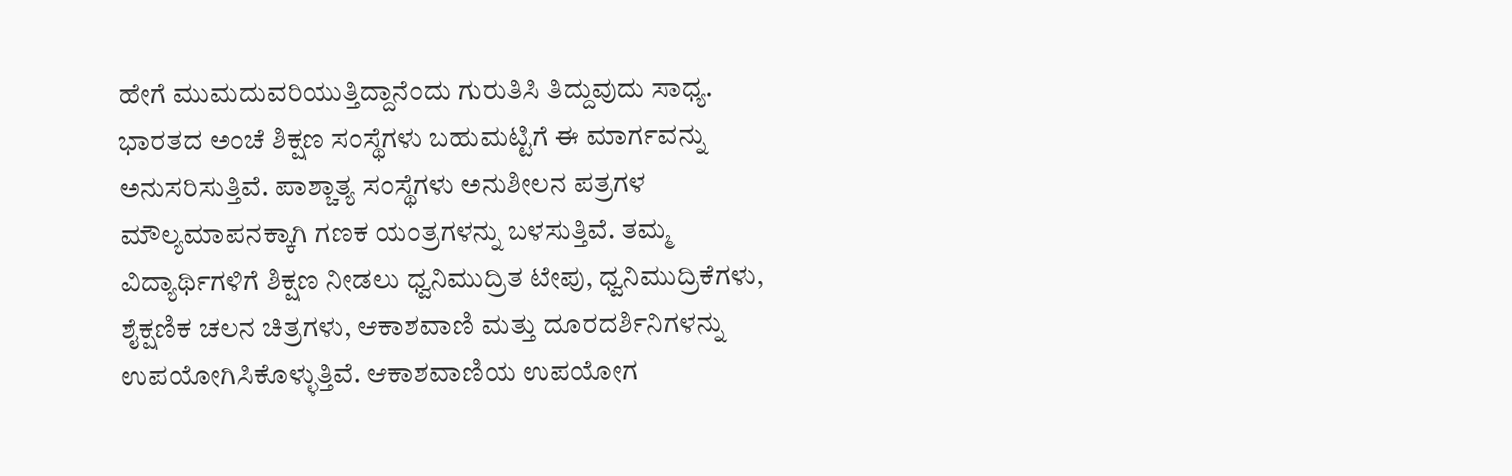ಹೇಗೆ ಮುಮದುವರಿಯುತ್ತಿದ್ದಾನೆಂದು ಗುರುತಿಸಿ ತಿದ್ದುವುದು ಸಾಧ್ಯ. ಭಾರತದ ಅಂಚೆ ಶಿಕ್ಷಣ ಸಂಸ್ಥೆಗಳು ಬಹುಮಟ್ಟಿಗೆ ಈ ಮಾರ್ಗವನ್ನು ಅನುಸರಿಸುತ್ತಿವೆ. ಪಾಶ್ಚಾತ್ಯ ಸಂಸ್ಥೆಗಳು ಅನುಶೀಲನ ಪತ್ರಗಳ ಮೌಲ್ಯಮಾಪನಕ್ಕಾಗಿ ಗಣಕ ಯಂತ್ರಗಳನ್ನು ಬಳಸುತ್ತಿವೆ. ತಮ್ಮ ವಿದ್ಯಾರ್ಥಿಗಳಿಗೆ ಶಿಕ್ಷಣ ನೀಡಲು ಧ್ವನಿಮುದ್ರಿತ ಟೇಪು, ಧ್ವನಿಮುದ್ರಿಕೆಗಳು, ಶೈಕ್ಷಣಿಕ ಚಲನ ಚಿತ್ರಗಳು, ಆಕಾಶವಾಣಿ ಮತ್ತು ದೂರದರ್ಶಿನಿಗಳನ್ನು ಉಪಯೋಗಿಸಿಕೊಳ್ಳುತ್ತಿವೆ. ಆಕಾಶವಾಣಿಯ ಉಪಯೋಗ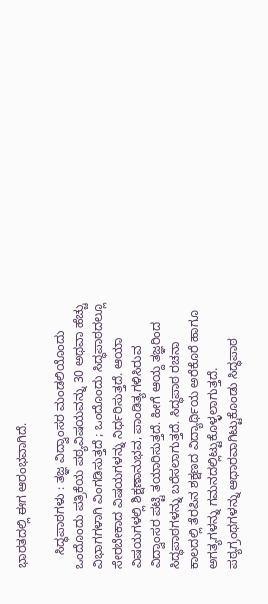ಭಾರತದಲ್ಲಿ ಈಗ ಆರಂಭವಾಗಿದೆ.

    ಸಿದ್ಧಪಾಠಗಳು : ತಜ್ಞ ವಿದ್ವಾಂಸರ ಮಂಡಲಿಯೊಂದು ಒಂದೊಂದು ಪತ್ರಿಕೆಯ ಪಠ್ಯವಿಷಯವನ್ನು 30 ಅಥವಾ ಹೆಚ್ಚು ವಿಭಾಗಗಳಾಗಿ ವಿಂಗಡಿಸುತ್ತದೆ ; ಒಂದೊಂದು ಸಿದ್ಧಪಾಠದಲ್ಲೂ ಸೇರಬೇಕಾದ ವಿಷಯಗಳನ್ನು ನಿರ್ಧರಿಸುತ್ತದೆ. ಆಯಾ ವಿಷಯಗಳಲ್ಲಿ ಶಿಕ್ಷಣಾನುಭವ, ಪಾಂಡಿತ್ಯಗಳಿಸಿರುವ ವಿದ್ವಾಂಸರ ಪಟ್ಟಿ ತಯಾರಿಸುತ್ತದೆ. ಹೀಗೆ ಆಯ್ದ ತಜ್ಞರಿಂದ ಸಿದ್ಧಪಾಠಗಳನ್ನು ಬರೆಸಲಾಗುತ್ತದೆ. ಸಿದ್ಧಪಾಠ ರಚನಾ ಕಾಲದಲ್ಲಿ ತೆರಪಿನ ಶಕ್ಷಣದ ವಿದ್ಯಾರ್ಥಿಯ ಅರೆಕೊರೆ ಹಾಗೂ ಅಗತ್ಯಗಳನ್ನು ಗಮನದಲ್ಲಿಟ್ಟುಕೊಳ್ಳಲಾಗುತ್ತದೆ. ಪಠ್ಯಗ್ರಂಥಗಳನ್ನು ಆಧಾರವಾಗಿಟ್ಟುಕೊಂಡು ಸಿದ್ಧಪಾಠ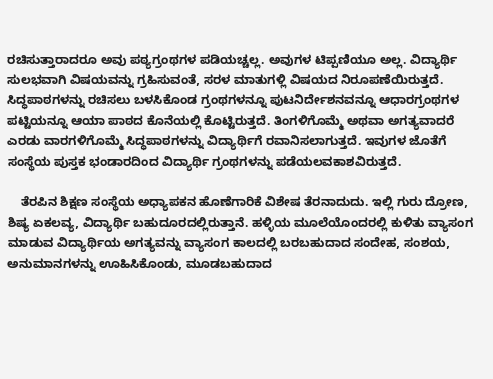ರಚಿಸುತ್ತಾರಾದರೂ ಅವು ಪಠ್ಯಗ್ರಂಥಗಳ ಪಡಿಯಚ್ಚಲ್ಲ. ಅವುಗಳ ಟಿಪ್ಪಣಿಯೂ ಅಲ್ಲ. ವಿದ್ಯಾರ್ಥಿ ಸುಲಭವಾಗಿ ವಿಷಯವನ್ನು ಗ್ರಹಿಸುವಂತೆ, ಸರಳ ಮಾತುಗಳ್ಲಿ ವಿಷಯದ ನಿರೂಪಣೆಯಿರುತ್ತದೆ. ಸಿದ್ಧಪಾಠಗಳನ್ನು ರಚಿಸಲು ಬಳಸಿಕೊಂಡ ಗ್ರಂಥಗಳನ್ನೂ ಪುಟನಿರ್ದೇಶನವನ್ನೂ ಆಧಾರಗ್ರಂಥಗಳ ಪಟ್ಟಿಯನ್ನೂ ಆಯಾ ಪಾಠದ ಕೊನೆಯಲ್ಲಿ ಕೊಟ್ಟಿರುತ್ತದೆ. ತಿಂಗಳಿಗೊಮ್ಮೆ ಅಥವಾ ಅಗತ್ಯವಾದರೆ ಎರಡು ವಾರಗಳಿಗೊಮ್ಮೆ ಸಿದ್ಧಪಾಠಗಳನ್ನು ವಿದ್ಯಾರ್ಥಿಗೆ ರವಾನಿಸಲಾಗುತ್ತದೆ. ಇವುಗಳ ಜೊತೆಗೆ ಸಂಸ್ಥೆಯ ಪುಸ್ತಕ ಭಂಡಾರದಿಂದ ವಿದ್ಯಾರ್ಥಿ ಗ್ರಂಥಗಳನ್ನು ಪಡೆಯಲವಕಾಶವಿರುತ್ತದೆ.

    ತೆರಪಿನ ಶಿಕ್ಷಣ ಸಂಸ್ಥೆಯ ಅಧ್ಯಾಪಕನ ಹೊಣೆಗಾರಿಕೆ ವಿಶೇಷ ತೆರನಾದುದು. ಇಲ್ಲಿ ಗುರು ದ್ರೋಣ, ಶಿಷ್ಯ ಏಕಲವ್ಯ, ವಿದ್ಯಾರ್ಥಿ ಬಹುದೂರದಲ್ಲಿರುತ್ತಾನೆ. ಹಳ್ಳಿಯ ಮೂಲೆಯೊಂದರಲ್ಲಿ ಕುಳಿತು ವ್ಯಾಸಂಗ ಮಾಡುವ ವಿದ್ಯಾರ್ಥಿಯ ಅಗತ್ಯವನ್ನು ವ್ಯಾಸಂಗ ಕಾಲದಲ್ಲಿ ಬರಬಹುದಾದ ಸಂದೇಹ, ಸಂಶಯ, ಅನುಮಾನಗಳನ್ನು ಊಹಿಸಿಕೊಂಡು, ಮೂಡಬಹುದಾದ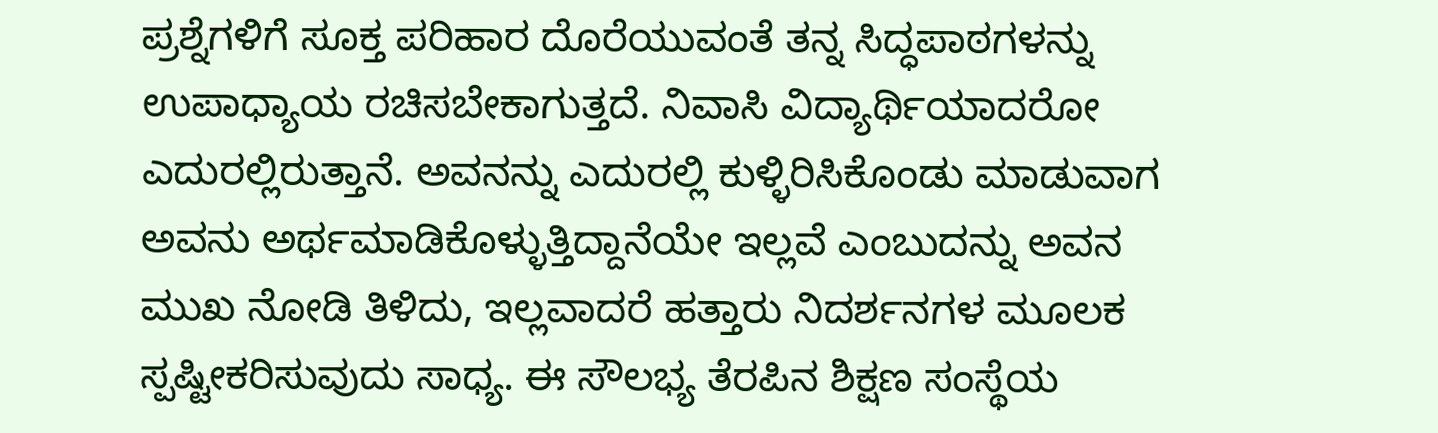ಪ್ರಶ್ನೆಗಳಿಗೆ ಸೂಕ್ತ ಪರಿಹಾರ ದೊರೆಯುವಂತೆ ತನ್ನ ಸಿದ್ಧಪಾಠಗಳನ್ನು ಉಪಾಧ್ಯಾಯ ರಚಿಸಬೇಕಾಗುತ್ತದೆ. ನಿವಾಸಿ ವಿದ್ಯಾರ್ಥಿಯಾದರೋ ಎದುರಲ್ಲಿರುತ್ತಾನೆ. ಅವನನ್ನು ಎದುರಲ್ಲಿ ಕುಳ್ಳಿರಿಸಿಕೊಂಡು ಮಾಡುವಾಗ ಅವನು ಅರ್ಥಮಾಡಿಕೊಳ್ಳುತ್ತಿದ್ದಾನೆಯೇ ಇಲ್ಲವೆ ಎಂಬುದನ್ನು ಅವನ ಮುಖ ನೋಡಿ ತಿಳಿದು, ಇಲ್ಲವಾದರೆ ಹತ್ತಾರು ನಿದರ್ಶನಗಳ ಮೂಲಕ ಸ್ಪಷ್ಟೀಕರಿಸುವುದು ಸಾಧ್ಯ. ಈ ಸೌಲಭ್ಯ ತೆರಪಿನ ಶಿಕ್ಷಣ ಸಂಸ್ಥೆಯ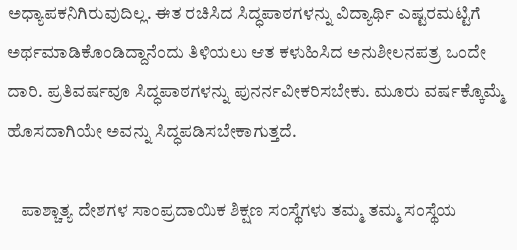ಅಧ್ಯಾಪಕನಿಗಿರುವುದಿಲ್ಲ. ಈತ ರಚಿಸಿದ ಸಿದ್ಧಪಾಠಗಳನ್ನು ವಿದ್ಯಾರ್ಥಿ ಎಷ್ಟರಮಟ್ಟಿಗೆ ಅರ್ಥಮಾಡಿಕೊಂಡಿದ್ದಾನೆಂದು ತಿಳಿಯಲು ಆತ ಕಳುಹಿಸಿದ ಅನುಶೀಲನಪತ್ರ ಒಂದೇ ದಾರಿ. ಪ್ರತಿವರ್ಷವೂ ಸಿದ್ಧಪಾಠಗಳನ್ನು ಪುನರ್ನವೀಕರಿಸಬೇಕು. ಮೂರು ವರ್ಷಕ್ಕೊಮ್ಮೆ ಹೊಸದಾಗಿಯೇ ಅವನ್ನು ಸಿದ್ಧಪಡಿಸಬೇಕಾಗುತ್ತದೆ.

    ಪಾಶ್ಚಾತ್ಯ ದೇಶಗಳ ಸಾಂಪ್ರದಾಯಿಕ ಶಿಕ್ಷಣ ಸಂಸ್ಥೆಗಳು ತಮ್ಮ ತಮ್ಮ ಸಂಸ್ಥೆಯ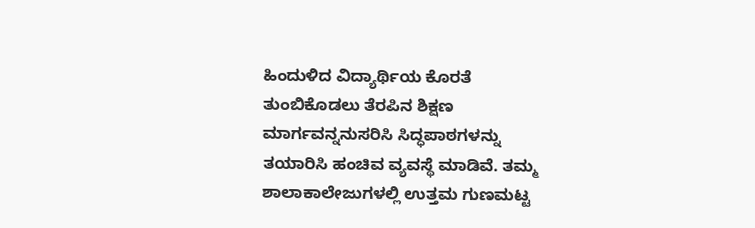ಹಿಂದುಳಿದ ವಿದ್ಯಾರ್ಥಿಯ ಕೊರತೆ ತುಂಬಿಕೊಡಲು ತೆರಪಿನ ಶಿಕ್ಷಣ ಮಾರ್ಗವನ್ನನುಸರಿಸಿ ಸಿದ್ಧಪಾಠಗಳನ್ನು ತಯಾರಿಸಿ ಹಂಚಿವ ವ್ಯವಸ್ಥೆ ಮಾಡಿವೆ. ತಮ್ಮ ಶಾಲಾಕಾಲೇಜುಗಳಲ್ಲಿ ಉತ್ತಮ ಗುಣಮಟ್ಟ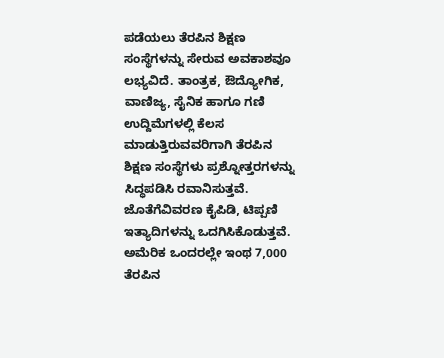ಪಡೆಯಲು ತೆರಪಿನ ಶಿಕ್ಷಣ ಸಂಸ್ಥೆಗಳನ್ನು ಸೇರುವ ಅವಕಾಶವೂ ಲಭ್ಯವಿದೆ. ತಾಂತ್ರಕ, ಔದ್ಯೋಗಿಕ, ವಾಣಿಜ್ಯ, ಸೈನಿಕ ಹಾಗೂ ಗಣಿ ಉದ್ದಿಮೆಗಳಲ್ಲಿ ಕೆಲಸ ಮಾಡುತ್ತಿರುವವರಿಗಾಗಿ ತೆರಪಿನ ಶಿಕ್ಷಣ ಸಂಸ್ಥೆಗಳು ಪ್ರಶ್ನೋತ್ತರಗಳನ್ನು ಸಿದ್ಧಪಡಿಸಿ ರವಾನಿಸುತ್ತವೆ. ಜೊತೆಗೆವಿವರಣ ಕೈಪಿಡಿ, ಟಿಪ್ಪಣಿ ಇತ್ಯಾದಿಗಳನ್ನು ಒದಗಿಸಿಕೊಡುತ್ತವೆ. ಅಮೆರಿಕ ಒಂದರಲ್ಲೇ ಇಂಥ 7,000 ತೆರಪಿನ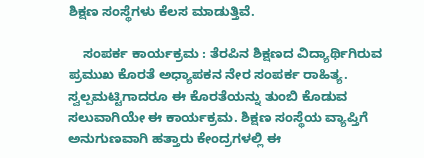ಶಿಕ್ಷಣ ಸಂಸ್ಥೆಗಳು ಕೆಲಸ ಮಾಡುತ್ತಿವೆ.

    ಸಂಪರ್ಕ ಕಾರ್ಯಕ್ರಮ : ತೆರಪಿನ ಶಿಕ್ಷಣದ ವಿದ್ಯಾರ್ಥಿಗಿರುವ ಪ್ರಮುಖ ಕೊರತೆ ಅಧ್ಯಾಪಕನ ನೇರ ಸಂಪರ್ಕ ರಾಹಿತ್ಯ. ಸ್ವಲ್ಪಮಟ್ಟಿಗಾದರೂ ಈ ಕೊರತೆಯನ್ನು ತುಂಬಿ ಕೊಡುವ ಸಲುವಾಗಿಯೇ ಈ ಕಾರ್ಯಕ್ರಮ. ಶಿಕ್ಷಣ ಸಂಸ್ಥೆಯ ವ್ಯಾಪ್ತಿಗೆ ಅನುಗುಣವಾಗಿ ಹತ್ತಾರು ಕೇಂದ್ರಗಳಲ್ಲಿ ಈ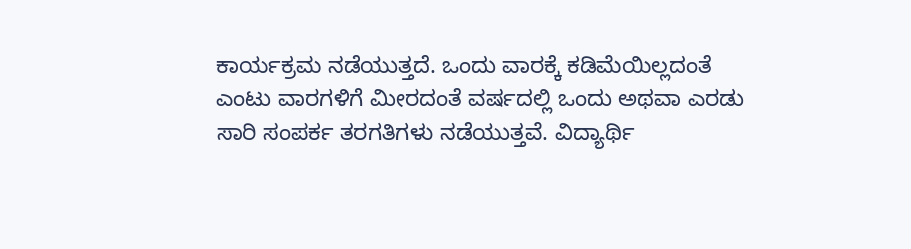ಕಾರ್ಯಕ್ರಮ ನಡೆಯುತ್ತದೆ. ಒಂದು ವಾರಕ್ಕೆ ಕಡಿಮೆಯಿಲ್ಲದಂತೆ ಎಂಟು ವಾರಗಳಿಗೆ ಮೀರದಂತೆ ವರ್ಷದಲ್ಲಿ ಒಂದು ಅಥವಾ ಎರಡು ಸಾರಿ ಸಂಪರ್ಕ ತರಗತಿಗಳು ನಡೆಯುತ್ತವೆ. ವಿದ್ಯಾರ್ಥಿ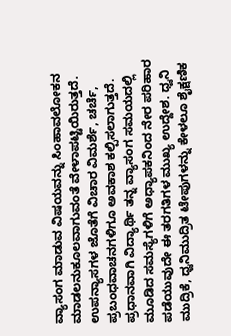ವ್ಯಾಸಂಗ ಮಾಡುವ ವಿಷಯವನ್ನು ಸಿಂಹಾವಲೋಕನ ಮಾಡಲನುಕೂಲವಾಗುವಂತೆ ವೇಳಾಪಟ್ಟಿಯಿರುತ್ತದೆ. ಉಪನ್ಯಾಸಗಳ ಜೊತೆಗೆ ವಿಚಾರ ವಿಮರ್ಶೆ, ಚರ್ಚೆ, ಪ್ರಬಂಧವಾಚನಗಳಿಗೂ ಅವಕಾಶ ಕಲ್ಪಿಸಲಾಗುತ್ತದೆ. ಪ್ರಧಾನವಾಗಿ ವಿದ್ಯಾರ್ಥಿ ತನ್ನ ವ್ಯಾಸಂಗ ಸಮಯದಲ್ಲಿ ಮೂಡಿದ ಸಮಸ್ಯೆಗಳಿಗೆ ಅಧ್ಯಾಪಕನಿಂದ ನೇರ ಪರಿಹಾರ ಪಡೆಯುವುದೇ ಈ ತರಗತಿಗಳ ಮುಖ್ಯ ಉದ್ದೇಶ. ಧ್ವನಿ ಮುದ್ರಿಕೆ, ಧ್ವನಿಮುದ್ರಿತ ಟೇಪುಗಳನ್ನು ಕೇಳಲೂ ಶೈಕ್ಷಣಿಕ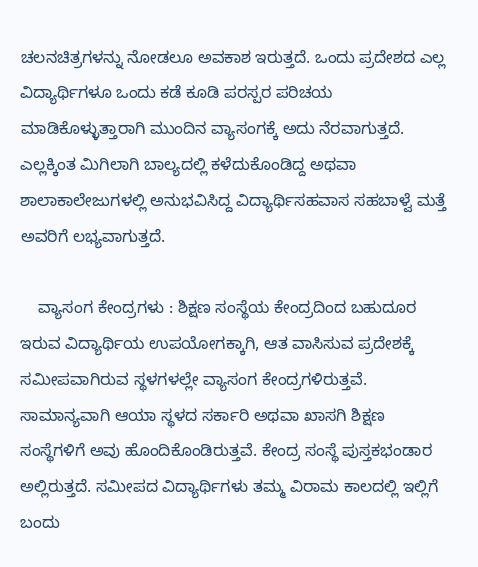ಚಲನಚಿತ್ರಗಳನ್ನು ನೋಡಲೂ ಅವಕಾಶ ಇರುತ್ತದೆ. ಒಂದು ಪ್ರದೇಶದ ಎಲ್ಲ ವಿದ್ಯಾರ್ಥಿಗಳೂ ಒಂದು ಕಡೆ ಕೂಡಿ ಪರಸ್ಪರ ಪರಿಚಯ ಮಾಡಿಕೊಳ್ಳುತ್ತಾರಾಗಿ ಮುಂದಿನ ವ್ಯಾಸಂಗಕ್ಕೆ ಅದು ನೆರವಾಗುತ್ತದೆ. ಎಲ್ಲಕ್ಕಿಂತ ಮಿಗಿಲಾಗಿ ಬಾಲ್ಯದಲ್ಲಿ ಕಳೆದುಕೊಂಡಿದ್ದ ಅಥವಾ ಶಾಲಾಕಾಲೇಜುಗಳಲ್ಲಿ ಅನುಭವಿಸಿದ್ದ ವಿದ್ಯಾರ್ಥಿಸಹವಾಸ ಸಹಬಾಳ್ವೆ ಮತ್ತೆ ಅವರಿಗೆ ಲಭ್ಯವಾಗುತ್ತದೆ.

    ವ್ಯಾಸಂಗ ಕೇಂದ್ರಗಳು : ಶಿಕ್ಷಣ ಸಂಸ್ಥೆಯ ಕೇಂದ್ರದಿಂದ ಬಹುದೂರ ಇರುವ ವಿದ್ಯಾರ್ಥಿಯ ಉಪಯೋಗಕ್ಕಾಗಿ, ಆತ ವಾಸಿಸುವ ಪ್ರದೇಶಕ್ಕೆ ಸಮೀಪವಾಗಿರುವ ಸ್ಥಳಗಳಲ್ಲೇ ವ್ಯಾಸಂಗ ಕೇಂದ್ರಗಳಿರುತ್ತವೆ. ಸಾಮಾನ್ಯವಾಗಿ ಆಯಾ ಸ್ಥಳದ ಸರ್ಕಾರಿ ಅಥವಾ ಖಾಸಗಿ ಶಿಕ್ಷಣ ಸಂಸ್ಥೆಗಳಿಗೆ ಅವು ಹೊಂದಿಕೊಂಡಿರುತ್ತವೆ. ಕೇಂದ್ರ ಸಂಸ್ಥೆ ಪುಸ್ತಕಭಂಡಾರ ಅಲ್ಲಿರುತ್ತದೆ. ಸಮೀಪದ ವಿದ್ಯಾರ್ಥಿಗಳು ತಮ್ಮ ವಿರಾಮ ಕಾಲದಲ್ಲಿ ಇಲ್ಲಿಗೆ ಬಂದು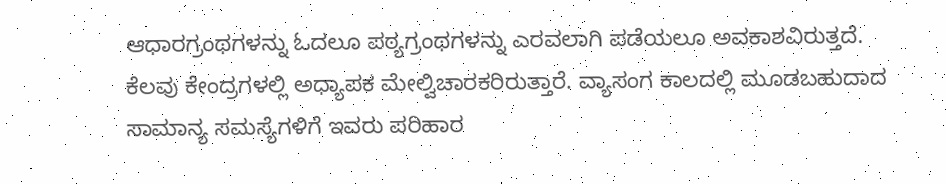ಆಧಾರಗ್ರಂಥಗಳನ್ನು ಓದಲೂ ಪಠ್ಯಗ್ರಂಥಗಳನ್ನು ಎರವಲಾಗಿ ಪಡೆಯಲೂ ಅವಕಾಶವಿರುತ್ತದೆ. ಕೆಲವು ಕೇಂದ್ರಗಳಲ್ಲಿ ಅಧ್ಯಾಪಕ ಮೇಲ್ವಿಚಾರಕರಿರುತ್ತಾರೆ. ವ್ಯಾಸಂಗ ಕಾಲದಲ್ಲಿ ಮೂಡಬಹುದಾದ ಸಾಮಾನ್ಯ ಸಮಸ್ಯೆಗಳಿಗೆ ಇವರು ಪರಿಹಾರ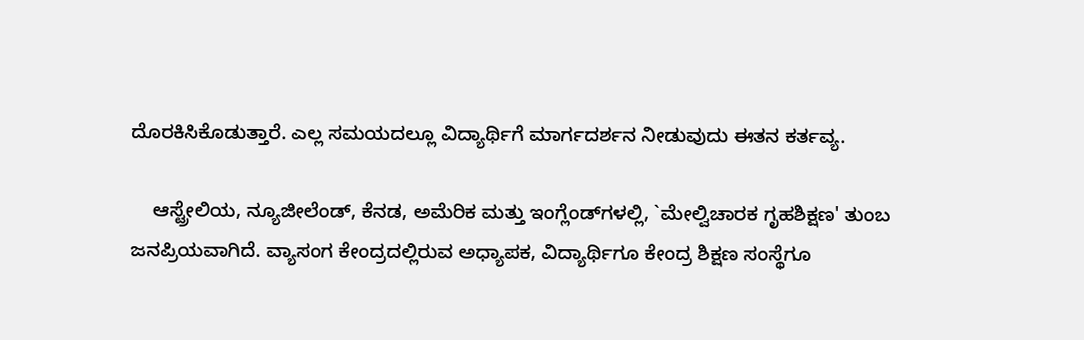ದೊರಕಿಸಿಕೊಡುತ್ತಾರೆ. ಎಲ್ಲ ಸಮಯದಲ್ಲೂ ವಿದ್ಯಾರ್ಥಿಗೆ ಮಾರ್ಗದರ್ಶನ ನೀಡುವುದು ಈತನ ಕರ್ತವ್ಯ.

    ಆಸ್ಟ್ರೇಲಿಯ, ನ್ಯೂಜೀಲೆಂಡ್, ಕೆನಡ, ಅಮೆರಿಕ ಮತ್ತು ಇಂಗ್ಲೆಂಡ್‍ಗಳಲ್ಲಿ, `ಮೇಲ್ವಿಚಾರಕ ಗೃಹಶಿಕ್ಷಣ' ತುಂಬ ಜನಪ್ರಿಯವಾಗಿದೆ. ವ್ಯಾಸಂಗ ಕೇಂದ್ರದಲ್ಲಿರುವ ಅಧ್ಯಾಪಕ, ವಿದ್ಯಾರ್ಥಿಗೂ ಕೇಂದ್ರ ಶಿಕ್ಷಣ ಸಂಸ್ಥೆಗೂ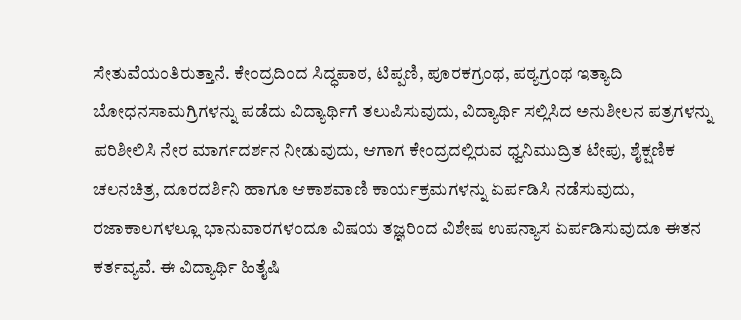ಸೇತುವೆಯಂತಿರುತ್ತಾನೆ. ಕೇಂದ್ರದಿಂದ ಸಿದ್ಧಪಾಠ, ಟಿಪ್ಪಣಿ, ಪೂರಕಗ್ರಂಥ, ಪಠ್ಯಗ್ರಂಥ ಇತ್ಯಾದಿ ಬೋಧನಸಾಮಗ್ರಿಗಳನ್ನು ಪಡೆದು ವಿದ್ಯಾರ್ಥಿಗೆ ತಲುಪಿಸುವುದು, ವಿದ್ಯಾರ್ಥಿ ಸಲ್ಲಿಸಿದ ಅನುಶೀಲನ ಪತ್ರಗಳನ್ನು ಪರಿಶೀಲಿಸಿ ನೇರ ಮಾರ್ಗದರ್ಶನ ನೀಡುವುದು, ಆಗಾಗ ಕೇಂದ್ರದಲ್ಲಿರುವ ಧ್ವನಿಮುದ್ರಿತ ಟೇಪು, ಶೈಕ್ಷಣಿಕ ಚಲನಚಿತ್ರ, ದೂರದರ್ಶಿನಿ ಹಾಗೂ ಆಕಾಶವಾಣಿ ಕಾರ್ಯಕ್ರಮಗಳನ್ನು ಏರ್ಪಡಿಸಿ ನಡೆಸುವುದು, ರಜಾಕಾಲಗಳಲ್ಲೂ ಭಾನುವಾರಗಳಂದೂ ವಿಷಯ ತಜ್ಞರಿಂದ ವಿಶೇಷ ಉಪನ್ಯಾಸ ಏರ್ಪಡಿಸುವುದೂ ಈತನ ಕರ್ತವ್ಯವೆ. ಈ ವಿದ್ಯಾರ್ಥಿ ಹಿತೈಷಿ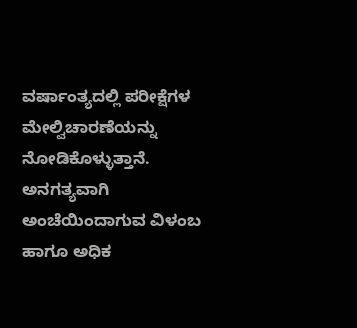ವರ್ಷಾಂತ್ಯದಲ್ಲಿ ಪರೀಕ್ಷೆಗಳ ಮೇಲ್ವಿಚಾರಣೆಯನ್ನು ನೋಡಿಕೊಳ್ಳುತ್ತಾನೆ. ಅನಗತ್ಯವಾಗಿ ಅಂಚೆಯಿಂದಾಗುವ ವಿಳಂಬ ಹಾಗೂ ಅಧಿಕ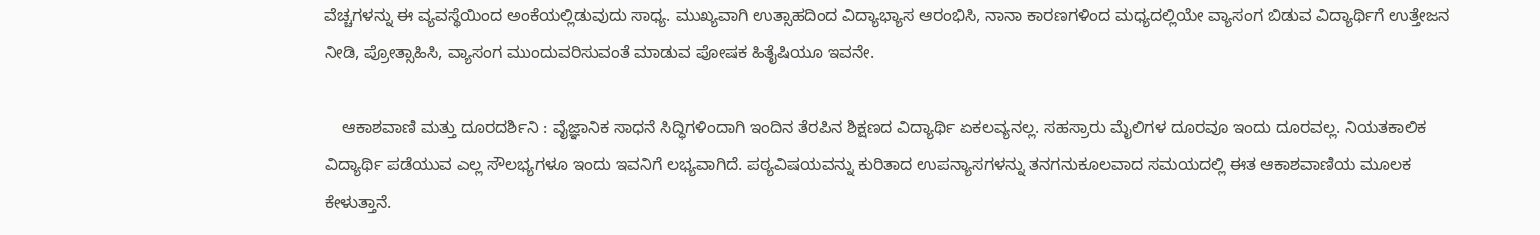ವೆಚ್ಚಗಳನ್ನು ಈ ವ್ಯವಸ್ಥೆಯಿಂದ ಅಂಕೆಯಲ್ಲಿಡುವುದು ಸಾಧ್ಯ. ಮುಖ್ಯವಾಗಿ ಉತ್ಸಾಹದಿಂದ ವಿದ್ಯಾಭ್ಯಾಸ ಆರಂಭಿಸಿ, ನಾನಾ ಕಾರಣಗಳಿಂದ ಮಧ್ಯದಲ್ಲಿಯೇ ವ್ಯಾಸಂಗ ಬಿಡುವ ವಿದ್ಯಾರ್ಥಿಗೆ ಉತ್ತೇಜನ ನೀಡಿ, ಪ್ರೋತ್ಸಾಹಿಸಿ, ವ್ಯಾಸಂಗ ಮುಂದುವರಿಸುವಂತೆ ಮಾಡುವ ಪೋಷಕ ಹಿತೈಷಿಯೂ ಇವನೇ.

    ಆಕಾಶವಾಣಿ ಮತ್ತು ದೂರದರ್ಶಿನಿ : ವೈಜ್ಞಾನಿಕ ಸಾಧನೆ ಸಿದ್ಧಿಗಳಿಂದಾಗಿ ಇಂದಿನ ತೆರಪಿನ ಶಿಕ್ಷಣದ ವಿದ್ಯಾರ್ಥಿ ಏಕಲವ್ಯನಲ್ಲ. ಸಹಸ್ರಾರು ಮೈಲಿಗಳ ದೂರವೂ ಇಂದು ದೂರವಲ್ಲ. ನಿಯತಕಾಲಿಕ ವಿದ್ಯಾರ್ಥಿ ಪಡೆಯುವ ಎಲ್ಲ ಸೌಲಭ್ಯಗಳೂ ಇಂದು ಇವನಿಗೆ ಲಭ್ಯವಾಗಿದೆ. ಪಠ್ಯವಿಷಯವನ್ನು ಕುರಿತಾದ ಉಪನ್ಯಾಸಗಳನ್ನು ತನಗನುಕೂಲವಾದ ಸಮಯದಲ್ಲಿ ಈತ ಆಕಾಶವಾಣಿಯ ಮೂಲಕ ಕೇಳುತ್ತಾನೆ.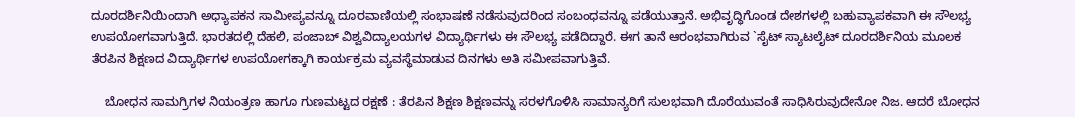ದೂರದರ್ಶಿನಿಯಿಂದಾಗಿ ಅಧ್ಯಾಪಕನ ಸಾಮೀಪ್ಯವನ್ನೂ ದೂರವಾಣಿಯಲ್ಲಿ ಸಂಭಾಷಣೆ ನಡೆಸುವುದರಿಂದ ಸಂಬಂಧವನ್ನೂ ಪಡೆಯುತ್ತಾನೆ. ಅಭಿವೃದ್ಧಿಗೊಂಡ ದೇಶಗಳಲ್ಲಿ ಬಹುವ್ಯಾಪಕವಾಗಿ ಈ ಸೌಲಭ್ಯ ಉಪಯೋಗವಾಗುತ್ತಿದೆ. ಭಾರತದಲ್ಲಿ ದೆಹಲಿ, ಪಂಜಾಬ್ ವಿಶ್ವವಿದ್ಯಾಲಯಗಳ ವಿದ್ಯಾರ್ಥಿಗಳು ಈ ಸೌಲಭ್ಯ ಪಡೆದಿದ್ದಾರೆ. ಈಗ ತಾನೆ ಆರಂಭವಾಗಿರುವ `ಸೈಟ್ ಸ್ಯಾಟಲೈಟ್ ದೂರದರ್ಶಿನಿಯ ಮೂಲಕ ತೆರಪಿನ ಶಿಕ್ಷಣದ ವಿದ್ಯಾರ್ಥಿಗಳ ಉಪಯೋಗಕ್ಕಾಗಿ ಕಾರ್ಯಕ್ರಮ ವ್ಯವಸ್ಥೆಮಾಡುವ ದಿನಗಳು ಅತಿ ಸಮೀಪವಾಗುತ್ತಿವೆ.

    ಬೋಧನ ಸಾಮಗ್ರಿಗಳ ನಿಯಂತ್ರಣ ಹಾಗೂ ಗುಣಮಟ್ಟದ ರಕ್ಷಣೆ : ತೆರಪಿನ ಶಿಕ್ಷಣ ಶಿಕ್ಷಣವನ್ನು ಸರಳಗೊಳಿಸಿ ಸಾಮಾನ್ಯರಿಗೆ ಸುಲಭವಾಗಿ ದೊರೆಯುವಂತೆ ಸಾಧಿಸಿರುವುದೇನೋ ನಿಜ. ಆದರೆ ಬೋಧನ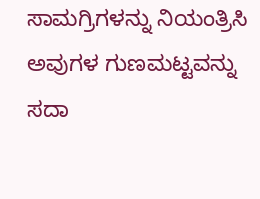ಸಾಮಗ್ರಿಗಳನ್ನು ನಿಯಂತ್ರಿಸಿ ಅವುಗಳ ಗುಣಮಟ್ಟವನ್ನು ಸದಾ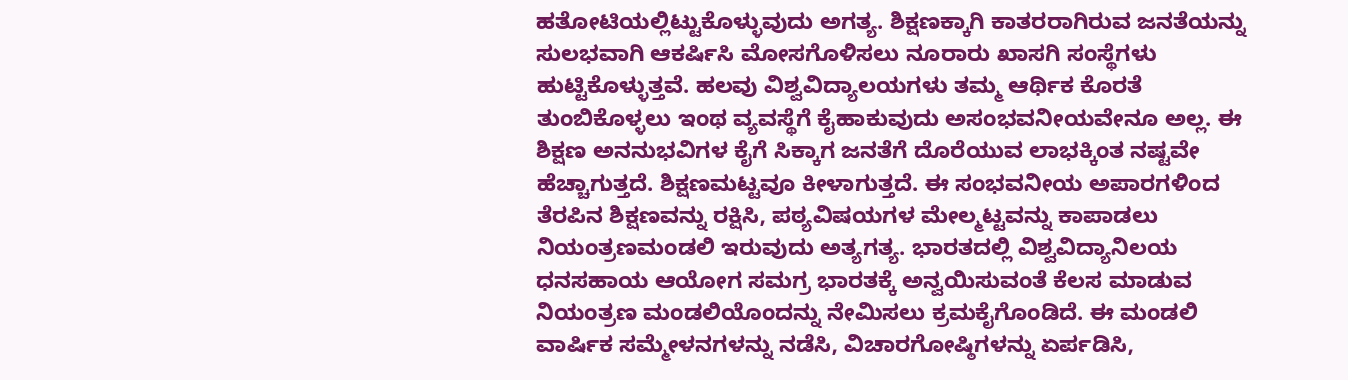ಹತೋಟಿಯಲ್ಲಿಟ್ಟುಕೊಳ್ಳುವುದು ಅಗತ್ಯ. ಶಿಕ್ಷಣಕ್ಕಾಗಿ ಕಾತರರಾಗಿರುವ ಜನತೆಯನ್ನು ಸುಲಭವಾಗಿ ಆಕರ್ಷಿಸಿ ಮೋಸಗೊಳಿಸಲು ನೂರಾರು ಖಾಸಗಿ ಸಂಸ್ಥೆಗಳು ಹುಟ್ಟಿಕೊಳ್ಳುತ್ತವೆ. ಹಲವು ವಿಶ್ವವಿದ್ಯಾಲಯಗಳು ತಮ್ಮ ಆರ್ಥಿಕ ಕೊರತೆ ತುಂಬಿಕೊಳ್ಳಲು ಇಂಥ ವ್ಯವಸ್ಥೆಗೆ ಕೈಹಾಕುವುದು ಅಸಂಭವನೀಯವೇನೂ ಅಲ್ಲ. ಈ ಶಿಕ್ಷಣ ಅನನುಭವಿಗಳ ಕೈಗೆ ಸಿಕ್ಕಾಗ ಜನತೆಗೆ ದೊರೆಯುವ ಲಾಭಕ್ಕಿಂತ ನಷ್ಟವೇ ಹೆಚ್ಚಾಗುತ್ತದೆ. ಶಿಕ್ಷಣಮಟ್ಟವೂ ಕೀಳಾಗುತ್ತದೆ. ಈ ಸಂಭವನೀಯ ಅಪಾರಗಳಿಂದ ತೆರಪಿನ ಶಿಕ್ಷಣವನ್ನು ರಕ್ಷಿಸಿ, ಪಠ್ಯವಿಷಯಗಳ ಮೇಲ್ಮಟ್ಟವನ್ನು ಕಾಪಾಡಲು ನಿಯಂತ್ರಣಮಂಡಲಿ ಇರುವುದು ಅತ್ಯಗತ್ಯ. ಭಾರತದಲ್ಲಿ ವಿಶ್ವವಿದ್ಯಾನಿಲಯ ಧನಸಹಾಯ ಆಯೋಗ ಸಮಗ್ರ ಭಾರತಕ್ಕೆ ಅನ್ವಯಿಸುವಂತೆ ಕೆಲಸ ಮಾಡುವ ನಿಯಂತ್ರಣ ಮಂಡಲಿಯೊಂದನ್ನು ನೇಮಿಸಲು ಕ್ರಮಕೈಗೊಂಡಿದೆ. ಈ ಮಂಡಲಿ ವಾರ್ಷಿಕ ಸಮ್ಮೇಳನಗಳನ್ನು ನಡೆಸಿ, ವಿಚಾರಗೋಷ್ಠಿಗಳನ್ನು ಏರ್ಪಡಿಸಿ,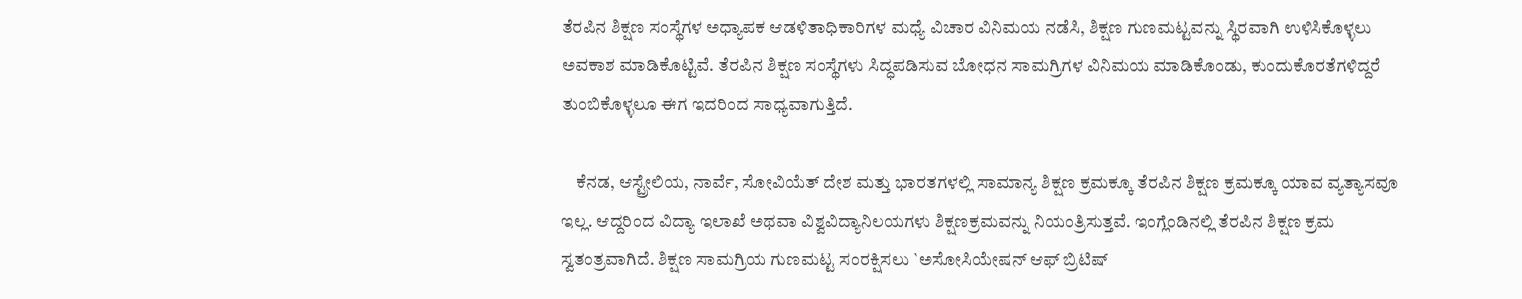ತೆರಪಿನ ಶಿಕ್ಷಣ ಸಂಸ್ಥೆಗಳ ಅಧ್ಯಾಪಕ ಆಡಳಿತಾಧಿಕಾರಿಗಳ ಮಧ್ಯೆ ವಿಚಾರ ವಿನಿಮಯ ನಡೆಸಿ, ಶಿಕ್ಷಣ ಗುಣಮಟ್ಟವನ್ನು ಸ್ಥಿರವಾಗಿ ಉಳಿಸಿಕೊಳ್ಳಲು ಅವಕಾಶ ಮಾಡಿಕೊಟ್ಟಿವೆ. ತೆರಪಿನ ಶಿಕ್ಷಣ ಸಂಸ್ಥೆಗಳು ಸಿದ್ಧಪಡಿಸುವ ಬೋಧನ ಸಾಮಗ್ರಿಗಳ ವಿನಿಮಯ ಮಾಡಿಕೊಂಡು, ಕುಂದುಕೊರತೆಗಳಿದ್ದರೆ ತುಂಬಿಕೊಳ್ಳಲೂ ಈಗ ಇದರಿಂದ ಸಾಧ್ಯವಾಗುತ್ತಿದೆ.

    ಕೆನಡ, ಆಸ್ಟ್ರೇಲಿಯ, ನಾರ್ವೆ, ಸೋವಿಯೆತ್ ದೇಶ ಮತ್ತು ಭಾರತಗಳಲ್ಲಿ ಸಾಮಾನ್ಯ ಶಿಕ್ಷಣ ಕ್ರಮಕ್ಕೂ ತೆರಪಿನ ಶಿಕ್ಷಣ ಕ್ರಮಕ್ಕೂ ಯಾವ ವ್ಯತ್ಯಾಸವೂ ಇಲ್ಲ. ಆದ್ದರಿಂದ ವಿದ್ಯಾ ಇಲಾಖೆ ಅಥವಾ ವಿಶ್ವವಿದ್ಯಾನಿಲಯಗಳು ಶಿಕ್ಷಣಕ್ರಮವನ್ನು ನಿಯಂತ್ರಿಸುತ್ತವೆ. ಇಂಗ್ಲೆಂಡಿನಲ್ಲಿ ತೆರಪಿನ ಶಿಕ್ಷಣ ಕ್ರಮ ಸ್ವತಂತ್ರವಾಗಿದೆ. ಶಿಕ್ಷಣ ಸಾಮಗ್ರಿಯ ಗುಣಮಟ್ಟ ಸಂರಕ್ಷಿಸಲು `ಅಸೋಸಿಯೇಷನ್ ಆಫ್ ಬ್ರಿಟಿಷ್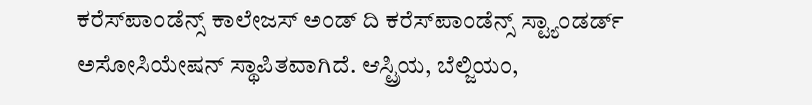ಕರೆಸ್‍ಪಾಂಡೆನ್ಸ್ ಕಾಲೇಜಸ್ ಅಂಡ್ ದಿ ಕರೆಸ್‍ಪಾಂಡೆನ್ಸ್ ಸ್ಟ್ಯಾಂಡರ್ಡ್ ಅಸೋಸಿಯೇಷನ್ ಸ್ಥಾಪಿತವಾಗಿದೆ. ಆಸ್ಟ್ರಿಯ, ಬೆಲ್ಜಿಯಂ,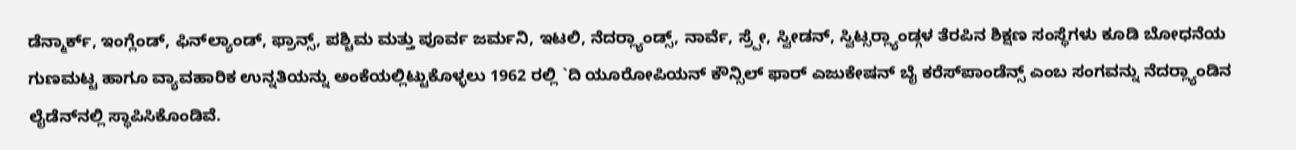ಡೆನ್ಮಾರ್ಕ್, ಇಂಗ್ಲೆಂಡ್, ಫಿನ್‍ಲ್ಯಾಂಡ್, ಫ್ರಾನ್ಸ್, ಪಶ್ಚಿಮ ಮತ್ತು ಪೂರ್ವ ಜರ್ಮನಿ, ಇಟಲಿ, ನೆದರ್‍ಲ್ಯಾಂಡ್ಸ್, ನಾರ್ವೆ, ಸ್ರ್ಪೇ, ಸ್ವೀಡನ್, ಸ್ವಿಟ್ಸರ್‍ಲ್ಯಾಂಡ್ಗಳ ತೆರಪಿನ ಶಿಕ್ಷಣ ಸಂಸ್ಥೆಗಳು ಕೂಡಿ ಬೋಧನೆಯ ಗುಣಮಟ್ಟ ಹಾಗೂ ವ್ಯಾವಹಾರಿಕ ಉನ್ನತಿಯನ್ನು ಅಂಕೆಯಲ್ಲಿಟ್ಟುಕೊಳ್ಳಲು 1962 ರಲ್ಲಿ `ದಿ ಯೂರೋಪಿಯನ್ ಕೌನ್ಸಿಲ್ ಫಾರ್ ಎಜುಕೇಷನ್ ಬೈ ಕರೆಸ್‍ಪಾಂಡೆನ್ಸ್ ಎಂಬ ಸಂಗವನ್ನು ನೆದರ್‍ಲ್ಯಾಂಡಿನ ಲೈಡೆನ್‍ನಲ್ಲಿ ಸ್ಥಾಪಿಸಿಕೊಂಡಿವೆ.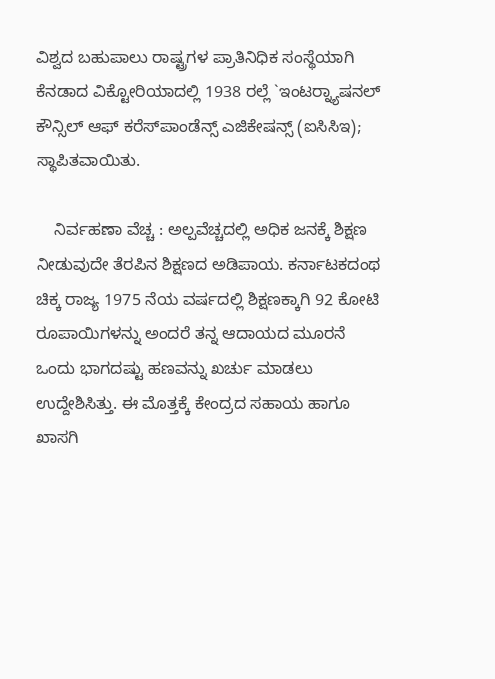ವಿಶ್ವದ ಬಹುಪಾಲು ರಾಷ್ಟ್ರಗಳ ಪ್ರಾತಿನಿಧಿಕ ಸಂಸ್ಥೆಯಾಗಿ ಕೆನಡಾದ ವಿಕ್ಟೋರಿಯಾದಲ್ಲಿ 1938 ರಲ್ಲೆ `ಇಂಟರ್‍ನ್ಯಾಷನಲ್ ಕೌನ್ಸಿಲ್ ಆಫ್ ಕರೆಸ್‍ಪಾಂಡೆನ್ಸ್ ಎಜಿಕೇಷನ್ಸ್ (ಐಸಿಸಿಇ); ಸ್ಥಾಪಿತವಾಯಿತು.

    ನಿರ್ವಹಣಾ ವೆಚ್ಚ : ಅಲ್ಪವೆಚ್ಚದಲ್ಲಿ ಅಧಿಕ ಜನಕ್ಕೆ ಶಿಕ್ಷಣ ನೀಡುವುದೇ ತೆರಪಿನ ಶಿಕ್ಷಣದ ಅಡಿಪಾಯ. ಕರ್ನಾಟಕದಂಥ ಚಿಕ್ಕ ರಾಜ್ಯ 1975 ನೆಯ ವರ್ಷದಲ್ಲಿ ಶಿಕ್ಷಣಕ್ಕಾಗಿ 92 ಕೋಟಿ ರೂಪಾಯಿಗಳನ್ನು ಅಂದರೆ ತನ್ನ ಆದಾಯದ ಮೂರನೆ ಒಂದು ಭಾಗದಷ್ಟು ಹಣವನ್ನು ಖರ್ಚು ಮಾಡಲು ಉದ್ದೇಶಿಸಿತ್ತು. ಈ ಮೊತ್ತಕ್ಕೆ ಕೇಂದ್ರದ ಸಹಾಯ ಹಾಗೂ ಖಾಸಗಿ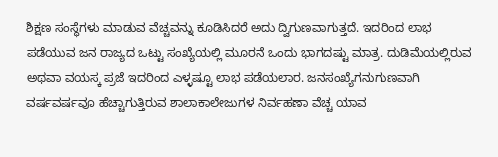ಶಿಕ್ಷಣ ಸಂಸ್ಥೆಗಳು ಮಾಡುವ ವೆಚ್ಚವನ್ನು ಕೂಡಿಸಿದರೆ ಅದು ದ್ವಿಗುಣವಾಗುತ್ತದೆ. ಇದರಿಂದ ಲಾಭ ಪಡೆಯುವ ಜನ ರಾಜ್ಯದ ಒಟ್ಟು ಸಂಖ್ಯೆಯಲ್ಲಿ ಮೂರನೆ ಒಂದು ಭಾಗದಷ್ಟು ಮಾತ್ರ. ದುಡಿಮೆಯಲ್ಲಿರುವ ಅಥವಾ ವಯಸ್ಕ ಪ್ರಜೆ ಇದರಿಂದ ಎಳ್ಳಷ್ಟೂ ಲಾಭ ಪಡೆಯಲಾರ. ಜನಸಂಖ್ಯೆಗನುಗುಣವಾಗಿ ವರ್ಷವರ್ಷವೂ ಹೆಚ್ಚಾಗುತ್ತಿರುವ ಶಾಲಾಕಾಲೇಜುಗಳ ನಿರ್ವಹಣಾ ವೆಚ್ಚ ಯಾವ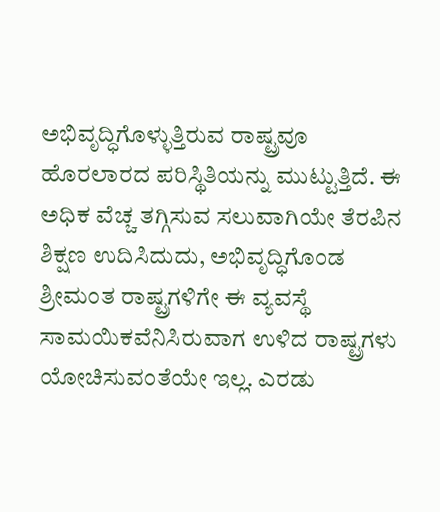ಅಭಿವೃದ್ಧಿಗೊಳ್ಳುತ್ತಿರುವ ರಾಷ್ಟ್ರವೂ ಹೊರಲಾರದ ಪರಿಸ್ಥಿತಿಯನ್ನು ಮುಟ್ಟುತ್ತಿದೆ. ಈ ಅಧಿಕ ವೆಚ್ಚ ತಗ್ಗಿಸುವ ಸಲುವಾಗಿಯೇ ತೆರಪಿನ ಶಿಕ್ಷಣ ಉದಿಸಿದುದು, ಅಭಿವೃದ್ಧಿಗೊಂಡ ಶ್ರೀಮಂತ ರಾಷ್ಟ್ರಗಳಿಗೇ ಈ ವ್ಯವಸ್ಥೆ ಸಾಮಯಿಕವೆನಿಸಿರುವಾಗ ಉಳಿದ ರಾಷ್ಟ್ರಗಳು ಯೋಚಿಸುವಂತೆಯೇ ಇಲ್ಲ. ಎರಡು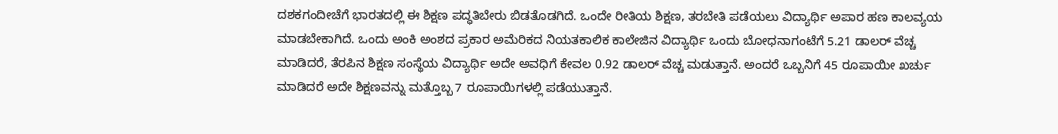ದಶಕಗಂದೀಚೆಗೆ ಭಾರತದಲ್ಲಿ ಈ ಶಿಕ್ಷಣ ಪದ್ಧತಿಬೇರು ಬಿಡತೊಡಗಿದೆ. ಒಂದೇ ರೀತಿಯ ಶಿಕ್ಷಣ, ತರಬೇತಿ ಪಡೆಯಲು ವಿದ್ಯಾರ್ಥಿ ಅಪಾರ ಹಣ ಕಾಲವ್ಯಯ ಮಾಡಬೇಕಾಗಿದೆ. ಒಂದು ಅಂಕಿ ಅಂಶದ ಪ್ರಕಾರ ಅಮೆರಿಕದ ನಿಯತಕಾಲಿಕ ಕಾಲೇಜಿನ ವಿದ್ಯಾರ್ಥಿ ಒಂದು ಬೋಧನಾಗಂಟೆಗೆ 5.21 ಡಾಲರ್ ವೆಚ್ಚ ಮಾಡಿದರೆ, ತೆರಪಿನ ಶಿಕ್ಷಣ ಸಂಸ್ಥೆಯ ವಿದ್ಯಾರ್ಥಿ ಅದೇ ಅವಧಿಗೆ ಕೇವಲ 0.92 ಡಾಲರ್ ವೆಚ್ಚ ಮಡುತ್ತಾನೆ. ಅಂದರೆ ಒಬ್ಬನಿಗೆ 45 ರೂಪಾಯೀ ಖರ್ಚು ಮಾಡಿದರೆ ಅದೇ ಶಿಕ್ಷಣವನ್ನು ಮತ್ತೊಬ್ಬ 7 ರೂಪಾಯಿಗಳಲ್ಲಿ ಪಡೆಯುತ್ತಾನೆ.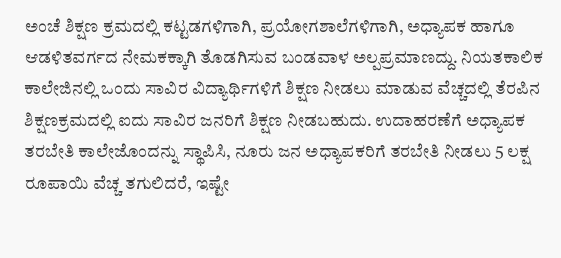ಅಂಚೆ ಶಿಕ್ಷಣ ಕ್ರಮದಲ್ಲಿ ಕಟ್ಟಡಗಳಿಗಾಗಿ, ಪ್ರಯೋಗಶಾಲೆಗಳಿಗಾಗಿ, ಅಧ್ಯಾಪಕ ಹಾಗೂ ಆಡಳಿತವರ್ಗದ ನೇಮಕಕ್ಕಾಗಿ ತೊಡಗಿಸುವ ಬಂಡವಾಳ ಅಲ್ಪಪ್ರಮಾಣದ್ದು. ನಿಯತಕಾಲಿಕ ಕಾಲೇಜಿನಲ್ಲಿ ಒಂದು ಸಾವಿರ ವಿದ್ಯಾರ್ಥಿಗಳಿಗೆ ಶಿಕ್ಷಣ ನೀಡಲು ಮಾಡುವ ವೆಚ್ಚದಲ್ಲಿ ತೆರಪಿನ ಶಿಕ್ಷಣಕ್ರಮದಲ್ಲಿ ಐದು ಸಾವಿರ ಜನರಿಗೆ ಶಿಕ್ಷಣ ನೀಡಬಹುದು. ಉದಾಹರಣೆಗೆ ಅಧ್ಯಾಪಕ ತರಬೇತಿ ಕಾಲೇಜೊಂದನ್ನು ಸ್ಥಾಪಿಸಿ, ನೂರು ಜನ ಅಧ್ಯಾಪಕರಿಗೆ ತರಬೇತಿ ನೀಡಲು 5 ಲಕ್ಷ ರೂಪಾಯಿ ವೆಚ್ಚ ತಗುಲಿದರೆ, ಇಷ್ಟೇ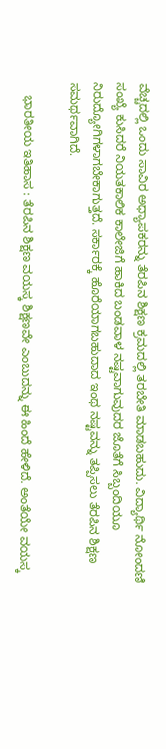ವೆಚ್ಚದಲ್ಲಿ ಒಂದು ಸಾವಿರ ಅಧ್ಯಾಪಕರನ್ನು ತೆರಪಿನ ಶಿಕ್ಷಣ ಕ್ರಮದಲ್ಲಿ ತರಬೇತಿ ಮಾಡಬಹುದು. ವಿದ್ಯಾರ್ಥಿ ನೋಂದಣಿ ಸಂಖ್ಯೆ ಕುಸಿದರೆ ನಿಯತಕಾಲಿಕ ಕಾಲೇಜಿಗೆ ಹಾಕಿದ ಬಂಡವಾಳ ನಷ್ಟವಾಗುವುದರ ಜೊತೆಗೆ ಸಿಬ್ಬಂದಿಯೂ ನಿರುದ್ಯೋಗಿಗಳಾಗಬೇಕಾಗುತ್ತದೆ. ಸರ್ಕಾರಕ್ಕೆ ಹೊರೆಯಾಗಬಹುದಾದ ಇಂಥ ನಷ್ಟವನ್ನು ತಪ್ಪಿಸಲು ತೆರಪಿನ ಶಿಕ್ಷಣ ಸಮರ್ಥವಾಗಿದೆ.

    ಭಾರತೀಯ ಇತಿಹಾಸ : ತೆರಪಿನ ಶಿಕ್ಷಣ ವಯಸ್ಕ ಶಿಕ್ಷಣವೇ ಎಂಬುದನ್ನು ಈ ಹಿಂದೆ ಹೇಳಿದೆ. ಅಂತೆಯೇ ವಯಸ್ಕ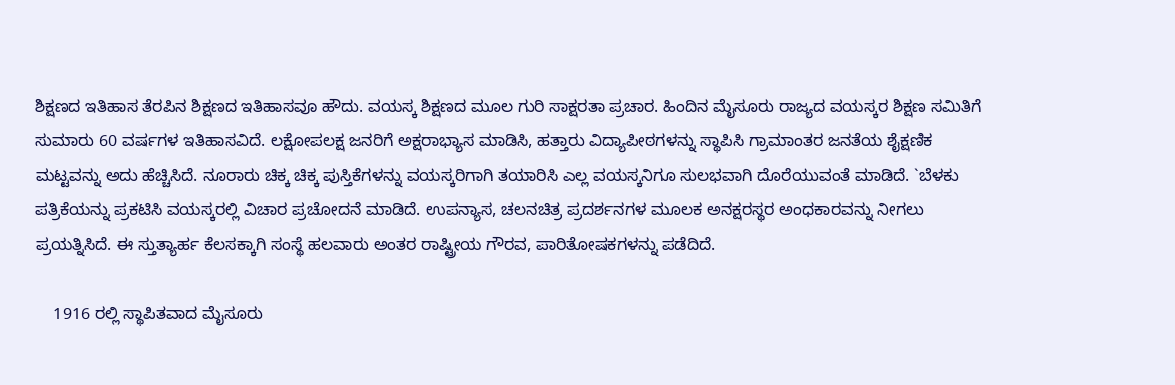ಶಿಕ್ಷಣದ ಇತಿಹಾಸ ತೆರಪಿನ ಶಿಕ್ಷಣದ ಇತಿಹಾಸವೂ ಹೌದು. ವಯಸ್ಕ ಶಿಕ್ಷಣದ ಮೂಲ ಗುರಿ ಸಾಕ್ಷರತಾ ಪ್ರಚಾರ. ಹಿಂದಿನ ಮೈಸೂರು ರಾಜ್ಯದ ವಯಸ್ಕರ ಶಿಕ್ಷಣ ಸಮಿತಿಗೆ ಸುಮಾರು 60 ವರ್ಷಗಳ ಇತಿಹಾಸವಿದೆ. ಲಕ್ಷೋಪಲಕ್ಷ ಜನರಿಗೆ ಅಕ್ಷರಾಭ್ಯಾಸ ಮಾಡಿಸಿ, ಹತ್ತಾರು ವಿದ್ಯಾಪೀಠಗಳನ್ನು ಸ್ಥಾಪಿಸಿ ಗ್ರಾಮಾಂತರ ಜನತೆಯ ಶೈಕ್ಷಣಿಕ ಮಟ್ಟವನ್ನು ಅದು ಹೆಚ್ಚಿಸಿದೆ. ನೂರಾರು ಚಿಕ್ಕ ಚಿಕ್ಕ ಪುಸ್ತಿಕೆಗಳನ್ನು ವಯಸ್ಕರಿಗಾಗಿ ತಯಾರಿಸಿ ಎಲ್ಲ ವಯಸ್ಕನಿಗೂ ಸುಲಭವಾಗಿ ದೊರೆಯುವಂತೆ ಮಾಡಿದೆ. `ಬೆಳಕು ಪತ್ರಿಕೆಯನ್ನು ಪ್ರಕಟಿಸಿ ವಯಸ್ಕರಲ್ಲಿ ವಿಚಾರ ಪ್ರಚೋದನೆ ಮಾಡಿದೆ. ಉಪನ್ಯಾಸ, ಚಲನಚಿತ್ರ ಪ್ರದರ್ಶನಗಳ ಮೂಲಕ ಅನಕ್ಷರಸ್ಥರ ಅಂಧಕಾರವನ್ನು ನೀಗಲು ಪ್ರಯತ್ನಿಸಿದೆ. ಈ ಸ್ತುತ್ಯಾರ್ಹ ಕೆಲಸಕ್ಕಾಗಿ ಸಂಸ್ಥೆ ಹಲವಾರು ಅಂತರ ರಾಷ್ಟ್ರೀಯ ಗೌರವ, ಪಾರಿತೋಷಕಗಳನ್ನು ಪಡೆದಿದೆ.

    1916 ರಲ್ಲಿ ಸ್ಥಾಪಿತವಾದ ಮೈಸೂರು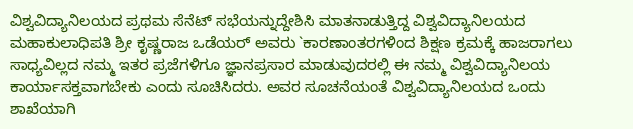ವಿಶ್ವವಿದ್ಯಾನಿಲಯದ ಪ್ರಥಮ ಸೆನೆಟ್ ಸಭೆಯನ್ನುದ್ದೇಶಿಸಿ ಮಾತನಾಡುತ್ತಿದ್ದ ವಿಶ್ವವಿದ್ಯಾನಿಲಯದ ಮಹಾಕುಲಾಧಿಪತಿ ಶ್ರೀ ಕೃಷ್ಣರಾಜ ಒಡೆಯರ್ ಅವರು `ಕಾರಣಾಂತರಗಳಿಂದ ಶಿಕ್ಷಣ ಕ್ರಮಕ್ಕೆ ಹಾಜರಾಗಲು ಸಾಧ್ಯವಿಲ್ಲದ ನಮ್ಮ ಇತರ ಪ್ರಜೆಗಳಿಗೂ ಜ್ಞಾನಪ್ರಸಾರ ಮಾಡುವುದರಲ್ಲಿ ಈ ನಮ್ಮ ವಿಶ್ವವಿದ್ಯಾನಿಲಯ ಕಾರ್ಯಾಸಕ್ತವಾಗಬೇಕು ಎಂದು ಸೂಚಿಸಿದರು. ಅವರ ಸೂಚನೆಯಂತೆ ವಿಶ್ವವಿದ್ಯಾನಿಲಯದ ಒಂದು ಶಾಖೆಯಾಗಿ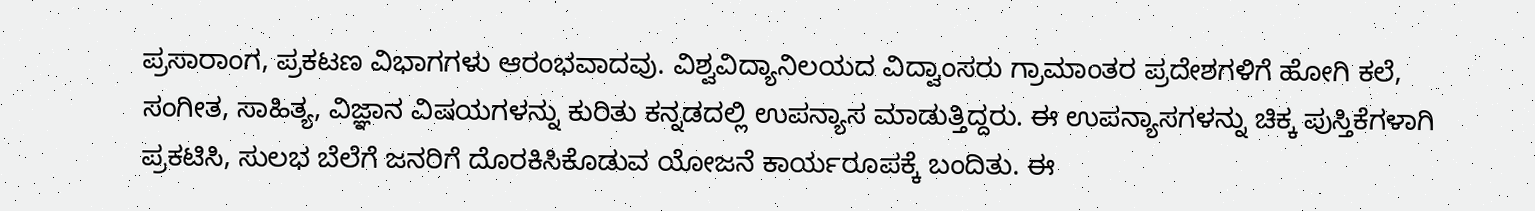ಪ್ರಸಾರಾಂಗ, ಪ್ರಕಟಣ ವಿಭಾಗಗಳು ಆರಂಭವಾದವು. ವಿಶ್ವವಿದ್ಯಾನಿಲಯದ ವಿದ್ವಾಂಸರು ಗ್ರಾಮಾಂತರ ಪ್ರದೇಶಗಳಿಗೆ ಹೋಗಿ ಕಲೆ, ಸಂಗೀತ, ಸಾಹಿತ್ಯ, ವಿಜ್ಞಾನ ವಿಷಯಗಳನ್ನು ಕುರಿತು ಕನ್ನಡದಲ್ಲಿ ಉಪನ್ಯಾಸ ಮಾಡುತ್ತಿದ್ದರು. ಈ ಉಪನ್ಯಾಸಗಳನ್ನು ಚಿಕ್ಕ ಪುಸ್ತಿಕೆಗಳಾಗಿ ಪ್ರಕಟಿಸಿ, ಸುಲಭ ಬೆಲೆಗೆ ಜನರಿಗೆ ದೊರಕಿಸಿಕೊಡುವ ಯೋಜನೆ ಕಾರ್ಯರೂಪಕ್ಕೆ ಬಂದಿತು. ಈ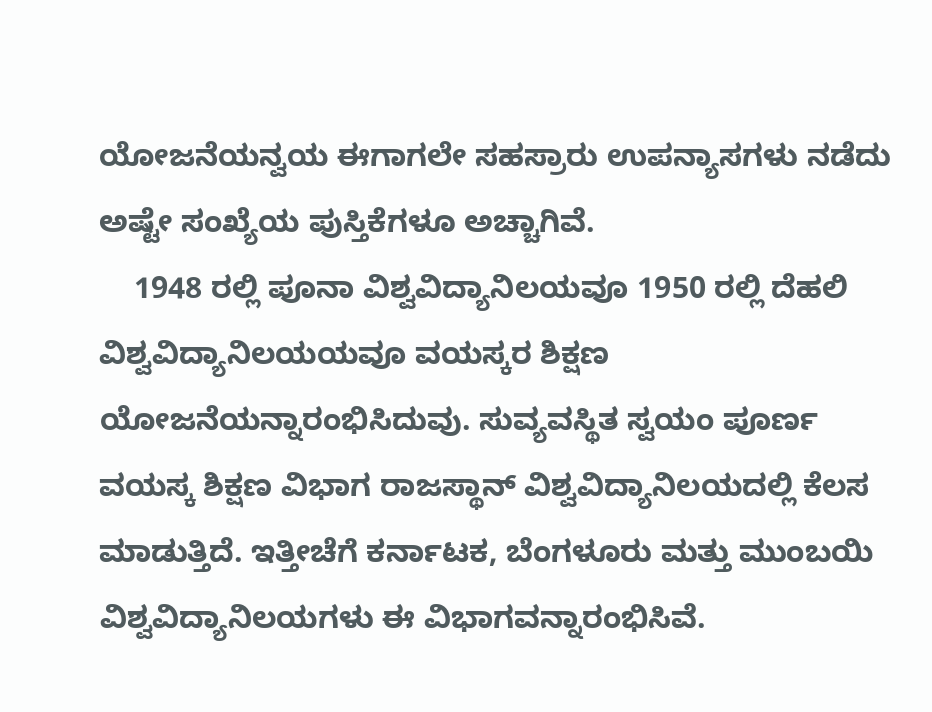ಯೋಜನೆಯನ್ವಯ ಈಗಾಗಲೇ ಸಹಸ್ರಾರು ಉಪನ್ಯಾಸಗಳು ನಡೆದು ಅಷ್ಟೇ ಸಂಖ್ಯೆಯ ಪುಸ್ತಿಕೆಗಳೂ ಅಚ್ಚಾಗಿವೆ.
    1948 ರಲ್ಲಿ ಪೂನಾ ವಿಶ್ವವಿದ್ಯಾನಿಲಯವೂ 1950 ರಲ್ಲಿ ದೆಹಲಿ ವಿಶ್ವವಿದ್ಯಾನಿಲಯಯವೂ ವಯಸ್ಕರ ಶಿಕ್ಷಣ ಯೋಜನೆಯನ್ನಾರಂಭಿಸಿದುವು. ಸುವ್ಯವಸ್ಥಿತ ಸ್ವಯಂ ಪೂರ್ಣ ವಯಸ್ಕ ಶಿಕ್ಷಣ ವಿಭಾಗ ರಾಜಸ್ಥಾನ್ ವಿಶ್ವವಿದ್ಯಾನಿಲಯದಲ್ಲಿ ಕೆಲಸ ಮಾಡುತ್ತಿದೆ. ಇತ್ತೀಚೆಗೆ ಕರ್ನಾಟಕ, ಬೆಂಗಳೂರು ಮತ್ತು ಮುಂಬಯಿ ವಿಶ್ವವಿದ್ಯಾನಿಲಯಗಳು ಈ ವಿಭಾಗವನ್ನಾರಂಭಿಸಿವೆ.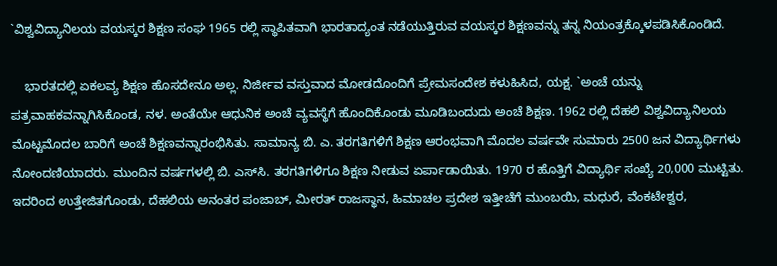`ವಿಶ್ವವಿದ್ಯಾನಿಲಯ ವಯಸ್ಕರ ಶಿಕ್ಷಣ ಸಂಘ 1965 ರಲ್ಲಿ ಸ್ಥಾಪಿತವಾಗಿ ಭಾರತಾದ್ಯಂತ ನಡೆಯುತ್ತಿರುವ ವಯಸ್ಕರ ಶಿಕ್ಷಣವನ್ನು ತನ್ನ ನಿಯಂತ್ರಕ್ಕೊಳಪಡಿಸಿಕೊಂಡಿದೆ.

    ಭಾರತದಲ್ಲಿ ಏಕಲವ್ಯ ಶಿಕ್ಷಣ ಹೊಸದೇನೂ ಅಲ್ಲ. ನಿರ್ಜೀವ ವಸ್ತುವಾದ ಮೋಡದೊಂದಿಗೆ ಪ್ರೇಮಸಂದೇಶ ಕಳುಹಿಸಿದ, ಯಕ್ಷ. `ಅಂಚೆ ಯನ್ನು ಪತ್ರವಾಹಕವನ್ನಾಗಿಸಿಕೊಂಡ, ನಳ. ಅಂತೆಯೇ ಆಧುನಿಕ ಅಂಚೆ ವ್ಯವಸ್ಥೆಗೆ ಹೊಂದಿಕೊಂಡು ಮೂಡಿಬಂದುದು ಅಂಚೆ ಶಿಕ್ಷಣ. 1962 ರಲ್ಲಿ ದೆಹಲಿ ವಿಶ್ವವಿದ್ಯಾನಿಲಯ ಮೊಟ್ಟಮೊದಲ ಬಾರಿಗೆ ಅಂಚೆ ಶಿಕ್ಷಣವನ್ನಾರಂಭಿಸಿತು. ಸಾಮಾನ್ಯ ಬಿ. ಎ. ತರಗತಿಗಳಿಗೆ ಶಿಕ್ಷಣ ಆರಂಭವಾಗಿ ಮೊದಲ ವರ್ಷವೇ ಸುಮಾರು 2500 ಜನ ವಿದ್ಯಾರ್ಥಿಗಳು ನೋಂದಣಿಯಾದರು. ಮುಂದಿನ ವರ್ಷಗಳಲ್ಲಿ ಬಿ. ಎಸ್‍ಸಿ. ತರಗತಿಗಳಿಗೂ ಶಿಕ್ಷಣ ನೀಡುವ ಏರ್ಪಾಡಾಯಿತು. 1970 ರ ಹೊತ್ತಿಗೆ ವಿದ್ಯಾರ್ಥಿ ಸಂಖ್ಯೆ 20,000 ಮುಟ್ಟಿತು. ಇದರಿಂದ ಉತ್ತೇಜಿತಗೊಂಡು, ದೆಹಲಿಯ ಅನಂತರ ಪಂಜಾಬ್, ಮೀರತ್ ರಾಜಸ್ಥಾನ, ಹಿಮಾಚಲ ಪ್ರದೇಶ ಇತ್ತೀಚೆಗೆ ಮುಂಬಯಿ, ಮಧುರೆ, ವೆಂಕಟೇಶ್ವರ,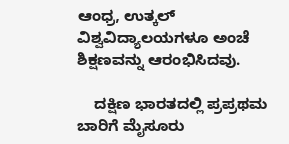ಆಂಧ್ರ, ಉತ್ಕಲ್ ವಿಶ್ವವಿದ್ಯಾಲಯಗಳೂ ಅಂಚೆ ಶಿಕ್ಷಣವನ್ನು ಆರಂಭಿಸಿದವು.

    ದಕ್ಷಿಣ ಭಾರತದಲ್ಲಿ ಪ್ರಪ್ರಥಮ ಬಾರಿಗೆ ಮೈಸೂರು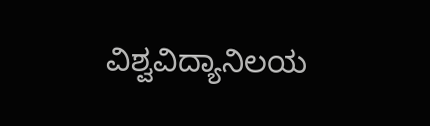ವಿಶ್ವವಿದ್ಯಾನಿಲಯ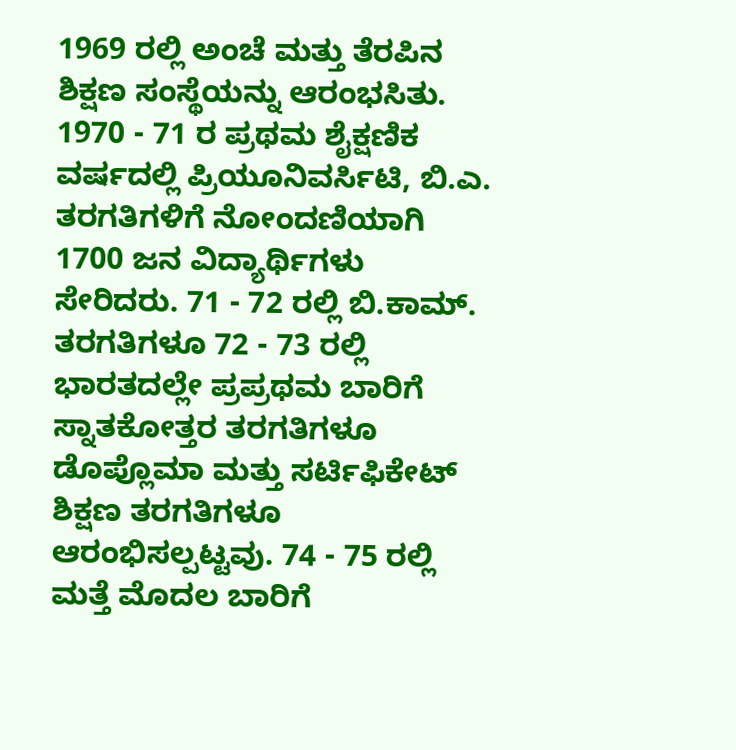1969 ರಲ್ಲಿ ಅಂಚೆ ಮತ್ತು ತೆರಪಿನ ಶಿಕ್ಷಣ ಸಂಸ್ಥೆಯನ್ನು ಆರಂಭಸಿತು. 1970 - 71 ರ ಪ್ರಥಮ ಶೈಕ್ಷಣಿಕ ವರ್ಷದಲ್ಲಿ ಪ್ರಿಯೂನಿವರ್ಸಿಟಿ, ಬಿ.ಎ. ತರಗತಿಗಳಿಗೆ ನೋಂದಣಿಯಾಗಿ 1700 ಜನ ವಿದ್ಯಾರ್ಥಿಗಳು ಸೇರಿದರು. 71 - 72 ರಲ್ಲಿ ಬಿ.ಕಾಮ್. ತರಗತಿಗಳೂ 72 - 73 ರಲ್ಲಿ ಭಾರತದಲ್ಲೇ ಪ್ರಪ್ರಥಮ ಬಾರಿಗೆ ಸ್ನಾತಕೋತ್ತರ ತರಗತಿಗಳೂ ಡೊಪ್ಲೊಮಾ ಮತ್ತು ಸರ್ಟಿಫಿಕೇಟ್ ಶಿಕ್ಷಣ ತರಗತಿಗಳೂ ಆರಂಭಿಸಲ್ಪಟ್ಟವು. 74 - 75 ರಲ್ಲಿ ಮತ್ತೆ ಮೊದಲ ಬಾರಿಗೆ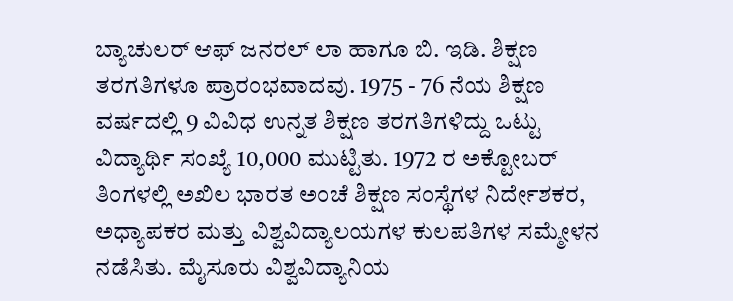ಬ್ಯಾಚುಲರ್ ಆಫ್ ಜನರಲ್ ಲಾ ಹಾಗೂ ಬಿ. ಇಡಿ. ಶಿಕ್ಷಣ ತರಗತಿಗಳೂ ಪ್ರಾರಂಭವಾದವು. 1975 - 76 ನೆಯ ಶಿಕ್ಷಣ ವರ್ಷದಲ್ಲಿ 9 ವಿವಿಧ ಉನ್ನತ ಶಿಕ್ಷಣ ತರಗತಿಗಳಿದ್ದು ಒಟ್ಟು ವಿದ್ಯಾರ್ಥಿ ಸಂಖ್ಯೆ 10,000 ಮುಟ್ಟಿತು. 1972 ರ ಅಕ್ಟೋಬರ್ ತಿಂಗಳಲ್ಲಿ ಅಖಿಲ ಭಾರತ ಅಂಚೆ ಶಿಕ್ಷಣ ಸಂಸ್ಥೆಗಳ ನಿರ್ದೇಶಕರ, ಅಧ್ಯಾಪಕರ ಮತ್ತು ವಿಶ್ವವಿದ್ಯಾಲಯಗಳ ಕುಲಪತಿಗಳ ಸಮ್ಮೇಳನ ನಡೆಸಿತು. ಮೈಸೂರು ವಿಶ್ವವಿದ್ಯಾನಿಯ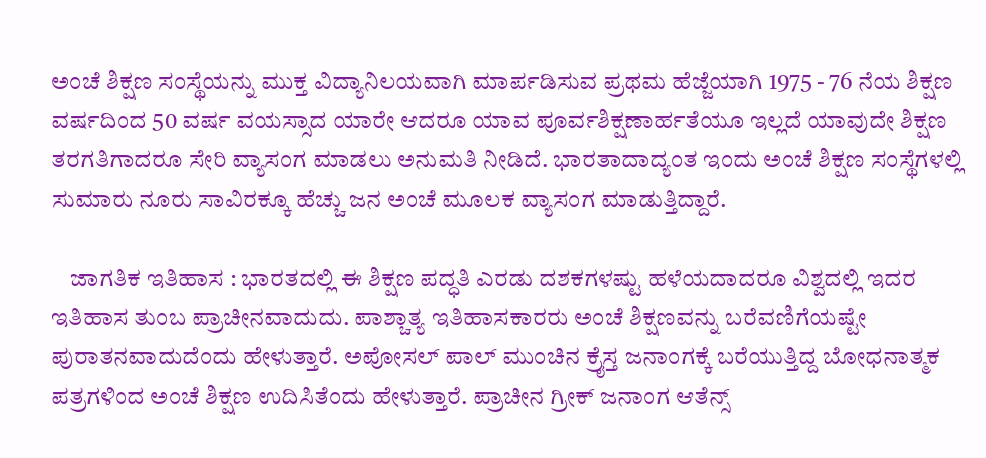ಅಂಚೆ ಶಿಕ್ಷಣ ಸಂಸ್ಥೆಯನ್ನು ಮುಕ್ತ ವಿದ್ಯಾನಿಲಯವಾಗಿ ಮಾರ್ಪಡಿಸುವ ಪ್ರಥಮ ಹೆಜ್ಜೆಯಾಗಿ 1975 - 76 ನೆಯ ಶಿಕ್ಷಣ ವರ್ಷದಿಂದ 50 ವರ್ಷ ವಯಸ್ಸಾದ ಯಾರೇ ಆದರೂ ಯಾವ ಪೂರ್ವಶಿಕ್ಷಣಾರ್ಹತೆಯೂ ಇಲ್ಲದೆ ಯಾವುದೇ ಶಿಕ್ಷಣ ತರಗತಿಗಾದರೂ ಸೇರಿ ವ್ಯಾಸಂಗ ಮಾಡಲು ಅನುಮತಿ ನೀಡಿದೆ. ಭಾರತಾದಾದ್ಯಂತ ಇಂದು ಅಂಚೆ ಶಿಕ್ಷಣ ಸಂಸ್ಥೆಗಳಲ್ಲಿ ಸುಮಾರು ನೂರು ಸಾವಿರಕ್ಕೂ ಹೆಚ್ಚು ಜನ ಅಂಚೆ ಮೂಲಕ ವ್ಯಾಸಂಗ ಮಾಡುತ್ತಿದ್ದಾರೆ.

    ಜಾಗತಿಕ ಇತಿಹಾಸ : ಭಾರತದಲ್ಲಿ ಈ ಶಿಕ್ಷಣ ಪದ್ಧತಿ ಎರಡು ದಶಕಗಳಷ್ಟು ಹಳೆಯದಾದರೂ ವಿಶ್ವದಲ್ಲಿ ಇದರ ಇತಿಹಾಸ ತುಂಬ ಪ್ರಾಚೀನವಾದುದು. ಪಾಶ್ಚಾತ್ಯ ಇತಿಹಾಸಕಾರರು ಅಂಚೆ ಶಿಕ್ಷಣವನ್ನು ಬರೆವಣಿಗೆಯಷ್ಟೇ ಪುರಾತನವಾದುದೆಂದು ಹೇಳುತ್ತಾರೆ. ಅಪೋಸಲ್ ಪಾಲ್ ಮುಂಚಿನ ಕ್ರೈಸ್ತ ಜನಾಂಗಕ್ಕೆ ಬರೆಯುತ್ತಿದ್ದ ಬೋಧನಾತ್ಮಕ ಪತ್ರಗಳಿಂದ ಅಂಚೆ ಶಿಕ್ಷಣ ಉದಿಸಿತೆಂದು ಹೇಳುತ್ತಾರೆ. ಪ್ರಾಚೀನ ಗ್ರೀಕ್ ಜನಾಂಗ ಆತೆನ್ಸ್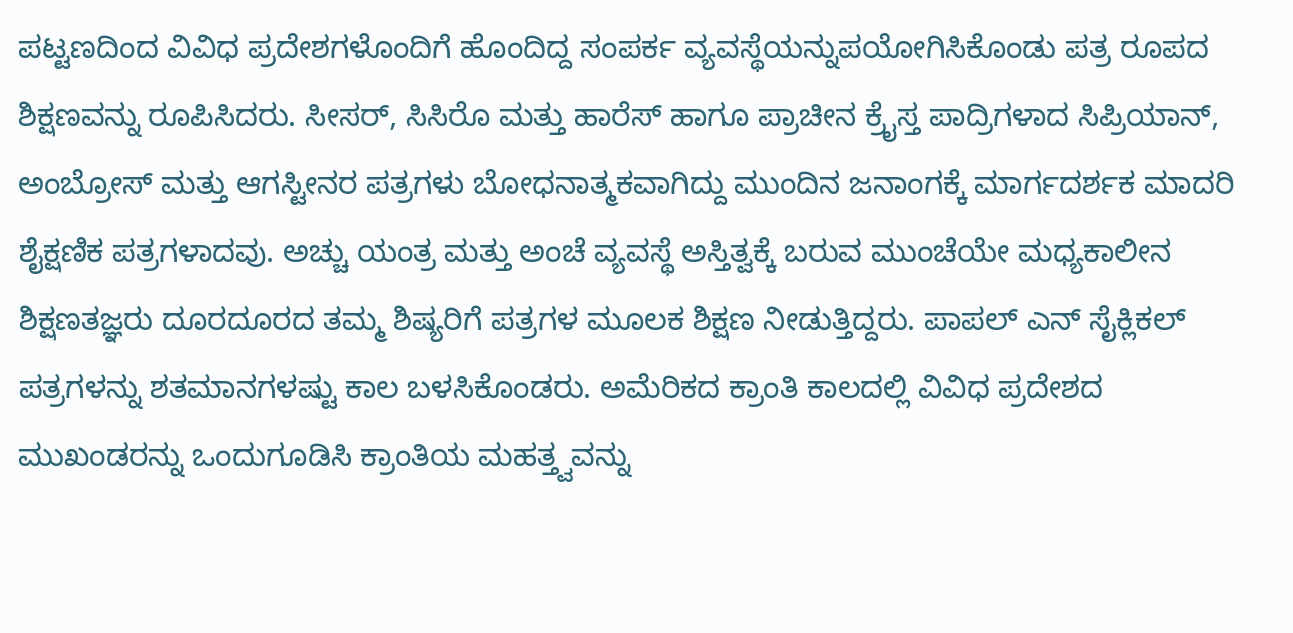ಪಟ್ಟಣದಿಂದ ವಿವಿಧ ಪ್ರದೇಶಗಳೊಂದಿಗೆ ಹೊಂದಿದ್ದ ಸಂಪರ್ಕ ವ್ಯವಸ್ಥೆಯನ್ನುಪಯೋಗಿಸಿಕೊಂಡು ಪತ್ರ ರೂಪದ ಶಿಕ್ಷಣವನ್ನು ರೂಪಿಸಿದರು. ಸೀಸರ್, ಸಿಸಿರೊ ಮತ್ತು ಹಾರೆಸ್ ಹಾಗೂ ಪ್ರಾಚೀನ ಕ್ರೈಸ್ತ ಪಾದ್ರಿಗಳಾದ ಸಿಪ್ರಿಯಾನ್, ಅಂಬ್ರೋಸ್ ಮತ್ತು ಆಗಸ್ಟೀನರ ಪತ್ರಗಳು ಬೋಧನಾತ್ಮಕವಾಗಿದ್ದು ಮುಂದಿನ ಜನಾಂಗಕ್ಕೆ ಮಾರ್ಗದರ್ಶಕ ಮಾದರಿ ಶೈಕ್ಷಣಿಕ ಪತ್ರಗಳಾದವು. ಅಚ್ಚು ಯಂತ್ರ ಮತ್ತು ಅಂಚೆ ವ್ಯವಸ್ಥೆ ಅಸ್ತಿತ್ವಕ್ಕೆ ಬರುವ ಮುಂಚೆಯೇ ಮಧ್ಯಕಾಲೀನ ಶಿಕ್ಷಣತಜ್ಞರು ದೂರದೂರದ ತಮ್ಮ ಶಿಷ್ಯರಿಗೆ ಪತ್ರಗಳ ಮೂಲಕ ಶಿಕ್ಷಣ ನೀಡುತ್ತಿದ್ದರು. ಪಾಪಲ್ ಎನ್ ಸೈಕ್ಲಿಕಲ್ ಪತ್ರಗಳನ್ನು ಶತಮಾನಗಳಷ್ಟು ಕಾಲ ಬಳಸಿಕೊಂಡರು. ಅಮೆರಿಕದ ಕ್ರಾಂತಿ ಕಾಲದಲ್ಲಿ ವಿವಿಧ ಪ್ರದೇಶದ ಮುಖಂಡರನ್ನು ಒಂದುಗೂಡಿಸಿ ಕ್ರಾಂತಿಯ ಮಹತ್ತ್ವವನ್ನು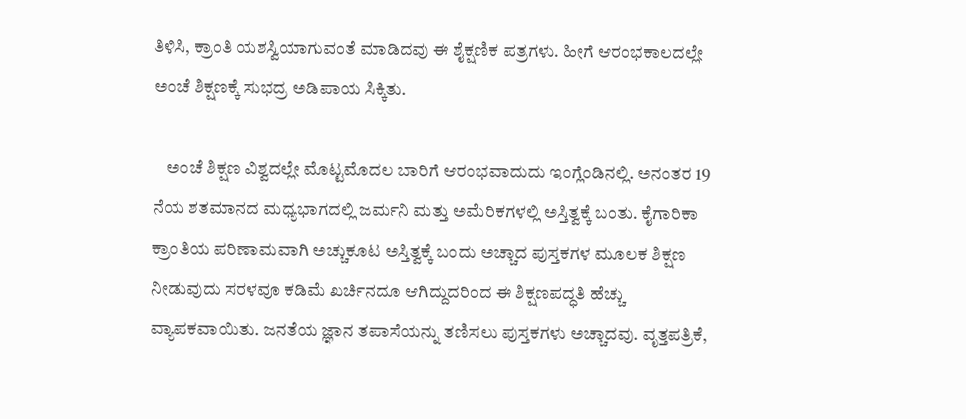ತಿಳಿಸಿ, ಕ್ರಾಂತಿ ಯಶಸ್ವಿಯಾಗುವಂತೆ ಮಾಡಿದವು ಈ ಶೈಕ್ಷಣಿಕ ಪತ್ರಗಳು. ಹೀಗೆ ಆರಂಭಕಾಲದಲ್ಲೇ ಅಂಚೆ ಶಿಕ್ಷಣಕ್ಕೆ ಸುಭದ್ರ ಅಡಿಪಾಯ ಸಿಕ್ಕಿತು.

    ಅಂಚೆ ಶಿಕ್ಷಣ ವಿಶ್ವದಲ್ಲೇ ಮೊಟ್ಟಮೊದಲ ಬಾರಿಗೆ ಆರಂಭವಾದುದು ಇಂಗ್ಲೆಂಡಿನಲ್ಲಿ. ಅನಂತರ 19 ನೆಯ ಶತಮಾನದ ಮಧ್ಯಭಾಗದಲ್ಲಿ ಜರ್ಮನಿ ಮತ್ತು ಅಮೆರಿಕಗಳಲ್ಲಿ ಅಸ್ತಿತ್ವಕ್ಕೆ ಬಂತು. ಕೈಗಾರಿಕಾ ಕ್ರಾಂತಿಯ ಪರಿಣಾಮವಾಗಿ ಅಚ್ಚುಕೂಟ ಅಸ್ತಿತ್ವಕ್ಕೆ ಬಂದು ಅಚ್ಚಾದ ಪುಸ್ತಕಗಳ ಮೂಲಕ ಶಿಕ್ಷಣ ನೀಡುವುದು ಸರಳವೂ ಕಡಿಮೆ ಖರ್ಚಿನದೂ ಆಗಿದ್ದುದರಿಂದ ಈ ಶಿಕ್ಷಣಪದ್ಧತಿ ಹೆಚ್ಚು ವ್ಯಾಪಕವಾಯಿತು. ಜನತೆಯ ಜ್ಞಾನ ತಪಾಸೆಯನ್ನು ತಣಿಸಲು ಪುಸ್ತಕಗಳು ಅಚ್ಚಾದವು. ವೃತ್ತಪತ್ರಿಕೆ,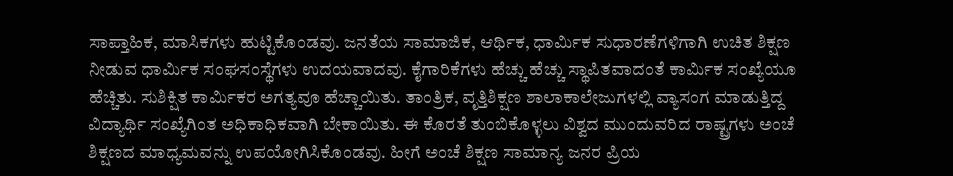ಸಾಪ್ತಾಹಿಕ, ಮಾಸಿಕಗಳು ಹುಟ್ಟಿಕೊಂಡವು. ಜನತೆಯ ಸಾಮಾಜಿಕ, ಆರ್ಥಿಕ, ಧಾರ್ಮಿಕ ಸುಧಾರಣೆಗಳಿಗಾಗಿ ಉಚಿತ ಶಿಕ್ಷಣ ನೀಡುವ ಧಾರ್ಮಿಕ ಸಂಘಸಂಸ್ಥೆಗಳು ಉದಯವಾದವು. ಕೈಗಾರಿಕೆಗಳು ಹೆಚ್ಚು ಹೆಚ್ಚು ಸ್ಥಾಪಿತವಾದಂತೆ ಕಾರ್ಮಿಕ ಸಂಖ್ಯೆಯೂ ಹೆಚ್ಚಿತು. ಸುಶಿಕ್ಷಿತ ಕಾರ್ಮಿಕರ ಅಗತ್ಯವೂ ಹೆಚ್ಚಾಯಿತು. ತಾಂತ್ರಿಕ, ವೃತ್ತಿಶಿಕ್ಷಣ ಶಾಲಾಕಾಲೇಜುಗಳಲ್ಲಿ ವ್ಯಾಸಂಗ ಮಾಡುತ್ತಿದ್ದ ವಿದ್ಯಾರ್ಥಿ ಸಂಖ್ಯೆಗಿಂತ ಅಧಿಕಾಧಿಕವಾಗಿ ಬೇಕಾಯಿತು. ಈ ಕೊರತೆ ತುಂಬಿಕೊಳ್ಳಲು ವಿಶ್ವದ ಮುಂದುವರಿದ ರಾಷ್ಟ್ರಗಳು ಅಂಚೆ ಶಿಕ್ಷಣದ ಮಾಧ್ಯಮವನ್ನು ಉಪಯೋಗಿಸಿಕೊಂಡವು. ಹೀಗೆ ಅಂಚೆ ಶಿಕ್ಷಣ ಸಾಮಾನ್ಯ ಜನರ ಪ್ರಿಯ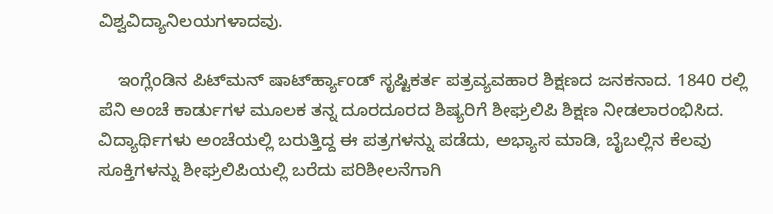ವಿಶ್ವವಿದ್ಯಾನಿಲಯಗಳಾದವು.

    ಇಂಗ್ಲೆಂಡಿನ ಪಿಟ್‍ಮನ್ ಷಾರ್ಟ್‍ಹ್ಯಾಂಡ್ ಸೃಷ್ಟಿಕರ್ತ ಪತ್ರವ್ಯವಹಾರ ಶಿಕ್ಷಣದ ಜನಕನಾದ. 1840 ರಲ್ಲಿ ಪೆನಿ ಅಂಚೆ ಕಾರ್ಡುಗಳ ಮೂಲಕ ತನ್ನ ದೂರದೂರದ ಶಿಷ್ಯರಿಗೆ ಶೀಘ್ರಲಿಪಿ ಶಿಕ್ಷಣ ನೀಡಲಾರಂಭಿಸಿದ. ವಿದ್ಯಾರ್ಥಿಗಳು ಅಂಚೆಯಲ್ಲಿ ಬರುತ್ತಿದ್ದ ಈ ಪತ್ರಗಳನ್ನು ಪಡೆದು, ಅಭ್ಯಾಸ ಮಾಡಿ, ಬೈಬಲ್ಲಿನ ಕೆಲವು ಸೂಕ್ತಿಗಳನ್ನು ಶೀಘ್ರಲಿಪಿಯಲ್ಲಿ ಬರೆದು ಪರಿಶೀಲನೆಗಾಗಿ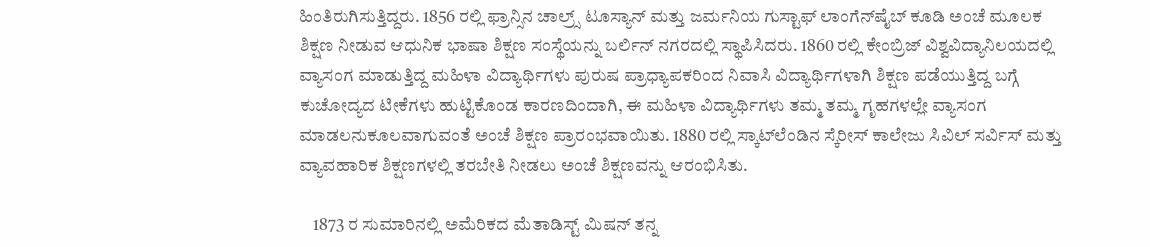ಹಿಂತಿರುಗಿಸುತ್ತಿದ್ದರು. 1856 ರಲ್ಲಿ ಫ್ರಾನ್ಸಿನ ಚಾಲ್ರ್ಸ್ ಟೂಸ್ಯಾನ್ ಮತ್ತು ಜರ್ಮನಿಯ ಗುಸ್ಟಾಫ್ ಲಾಂಗೆನ್‍ಷೈಬ್ ಕೂಡಿ ಅಂಚೆ ಮೂಲಕ ಶಿಕ್ಷಣ ನೀಡುವ ಆಧುನಿಕ ಭಾಷಾ ಶಿಕ್ಷಣ ಸಂಸ್ಥೆಯನ್ನು ಬರ್ಲಿನ್ ನಗರದಲ್ಲಿ ಸ್ಥಾಪಿಸಿದರು. 1860 ರಲ್ಲಿ ಕೇಂಬ್ರಿಜ್ ವಿಶ್ವವಿದ್ಯಾನಿಲಯದಲ್ಲಿ ವ್ಯಾಸಂಗ ಮಾಡುತ್ತಿದ್ದ ಮಹಿಳಾ ವಿದ್ಯಾರ್ಥಿಗಳು ಪುರುಷ ಪ್ರಾಧ್ಯಾಪಕರಿಂದ ನಿವಾಸಿ ವಿದ್ಯಾರ್ಥಿಗಳಾಗಿ ಶಿಕ್ಷಣ ಪಡೆಯುತ್ತಿದ್ದ ಬಗ್ಗೆ ಕುಚೋದ್ಯದ ಟೀಕೆಗಳು ಹುಟ್ಟಿಕೊಂಡ ಕಾರಣದಿಂದಾಗಿ, ಈ ಮಹಿಳಾ ವಿದ್ಯಾರ್ಥಿಗಳು ತಮ್ಮ ತಮ್ಮ ಗೃಹಗಳಲ್ಲೇ ವ್ಯಾಸಂಗ ಮಾಡಲನುಕೂಲವಾಗುವಂತೆ ಅಂಚೆ ಶಿಕ್ಷಣ ಪ್ರಾರಂಭವಾಯಿತು. 1880 ರಲ್ಲಿ ಸ್ಕಾಟ್‍ಲೆಂಡಿನ ಸ್ಕೆರೀಸ್ ಕಾಲೇಜು ಸಿವಿಲ್ ಸರ್ವಿಸ್ ಮತ್ತು ವ್ಯಾವಹಾರಿಕ ಶಿಕ್ಷಣಗಳಲ್ಲಿ ತರಬೇತಿ ನೀಡಲು ಅಂಚೆ ಶಿಕ್ಷಣವನ್ನು ಆರಂಭಿಸಿತು.

    1873 ರ ಸುಮಾರಿನಲ್ಲಿ ಅಮೆರಿಕದ ಮೆತಾಡಿಸ್ಟ್ ಮಿಷನ್ ತನ್ನ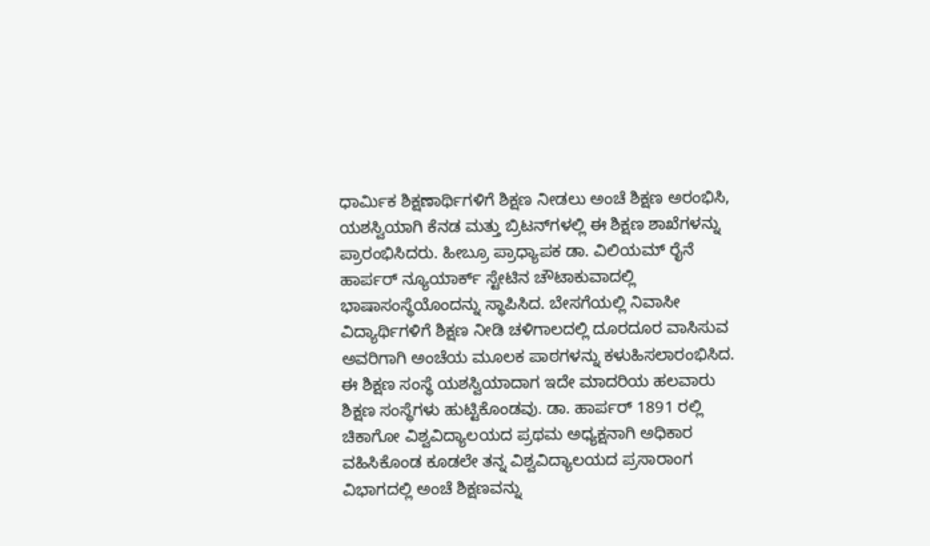ಧಾರ್ಮಿಕ ಶಿಕ್ಷಣಾರ್ಥಿಗಳಿಗೆ ಶಿಕ್ಷಣ ನೀಡಲು ಅಂಚೆ ಶಿಕ್ಷಣ ಅರಂಭಿಸಿ, ಯಶಸ್ವಿಯಾಗಿ ಕೆನಡ ಮತ್ತು ಬ್ರಿಟನ್‍ಗಳಲ್ಲಿ ಈ ಶಿಕ್ಷಣ ಶಾಖೆಗಳನ್ನು ಪ್ರಾರಂಭಿಸಿದರು. ಹೀಬ್ರೂ ಪ್ರಾಧ್ಯಾಪಕ ಡಾ. ವಿಲಿಯಮ್ ರೈನೆ ಹಾರ್ಪರ್ ನ್ಯೂಯಾರ್ಕ್ ಸ್ಟೇಟಿನ ಚೌಟಾಕುವಾದಲ್ಲಿ ಭಾಷಾಸಂಸ್ಥೆಯೊಂದನ್ನು ಸ್ಥಾಪಿಸಿದ. ಬೇಸಗೆಯಲ್ಲಿ ನಿವಾಸೀ ವಿದ್ಯಾರ್ಥಿಗಳಿಗೆ ಶಿಕ್ಷಣ ನೀಡಿ ಚಳಿಗಾಲದಲ್ಲಿ ದೂರದೂರ ವಾಸಿಸುವ ಅವರಿಗಾಗಿ ಅಂಚೆಯ ಮೂಲಕ ಪಾಠಗಳನ್ನು ಕಳುಹಿಸಲಾರಂಭಿಸಿದ. ಈ ಶಿಕ್ಷಣ ಸಂಸ್ಥೆ ಯಶಸ್ವಿಯಾದಾಗ ಇದೇ ಮಾದರಿಯ ಹಲವಾರು ಶಿಕ್ಷಣ ಸಂಸ್ಥೆಗಳು ಹುಟ್ಟಿಕೊಂಡವು. ಡಾ. ಹಾರ್ಪರ್ 1891 ರಲ್ಲಿ ಚಿಕಾಗೋ ವಿಶ್ವವಿದ್ಯಾಲಯದ ಪ್ರಥಮ ಅಧ್ಯಕ್ಷನಾಗಿ ಅಧಿಕಾರ ವಹಿಸಿಕೊಂಡ ಕೂಡಲೇ ತನ್ನ ವಿಶ್ವವಿದ್ಯಾಲಯದ ಪ್ರಸಾರಾಂಗ ವಿಭಾಗದಲ್ಲಿ ಅಂಚೆ ಶಿಕ್ಷಣವನ್ನು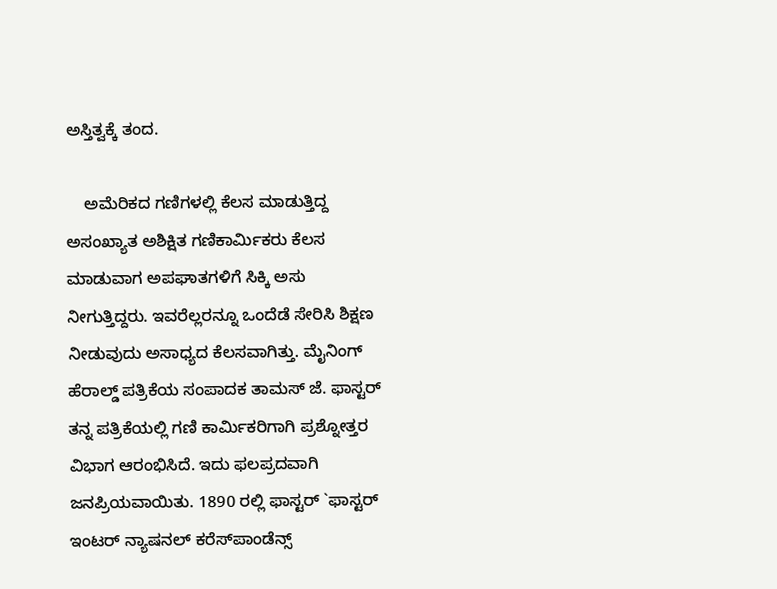ಅಸ್ತಿತ್ವಕ್ಕೆ ತಂದ.

    ಅಮೆರಿಕದ ಗಣಿಗಳಲ್ಲಿ ಕೆಲಸ ಮಾಡುತ್ತಿದ್ದ ಅಸಂಖ್ಯಾತ ಅಶಿಕ್ಷಿತ ಗಣಿಕಾರ್ಮಿಕರು ಕೆಲಸ ಮಾಡುವಾಗ ಅಪಘಾತಗಳಿಗೆ ಸಿಕ್ಕಿ ಅಸು ನೀಗುತ್ತಿದ್ದರು. ಇವರೆಲ್ಲರನ್ನೂ ಒಂದೆಡೆ ಸೇರಿಸಿ ಶಿಕ್ಷಣ ನೀಡುವುದು ಅಸಾಧ್ಯದ ಕೆಲಸವಾಗಿತ್ತು. ಮೈನಿಂಗ್ ಹೆರಾಲ್ಡ್ ಪತ್ರಿಕೆಯ ಸಂಪಾದಕ ತಾಮಸ್ ಜೆ. ಫಾಸ್ಟರ್ ತನ್ನ ಪತ್ರಿಕೆಯಲ್ಲಿ ಗಣಿ ಕಾರ್ಮಿಕರಿಗಾಗಿ ಪ್ರಶ್ನೋತ್ತರ ವಿಭಾಗ ಆರಂಭಿಸಿದೆ. ಇದು ಫಲಪ್ರದವಾಗಿ ಜನಪ್ರಿಯವಾಯಿತು. 1890 ರಲ್ಲಿ ಫಾಸ್ಟರ್ `ಫಾಸ್ಟರ್ ಇಂಟರ್ ನ್ಯಾಷನಲ್ ಕರೆಸ್‍ಪಾಂಡೆನ್ಸ್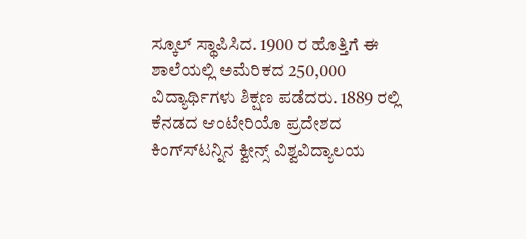ಸ್ಕೂಲ್ ಸ್ಥಾಪಿಸಿದ. 1900 ರ ಹೊತ್ತಿಗೆ ಈ ಶಾಲೆಯಲ್ಲಿ ಅಮೆರಿಕದ 250,000 ವಿದ್ಯಾರ್ಥಿಗಳು ಶಿಕ್ಷಣ ಪಡೆದರು. 1889 ರಲ್ಲಿ ಕೆನಡದ ಆಂಟೇರಿಯೊ ಪ್ರದೇಶದ ಕಿಂಗ್ಸ್‍ಟನ್ನಿನ ಕ್ವೀನ್ಸ್ ವಿಶ್ವವಿದ್ಯಾಲಯ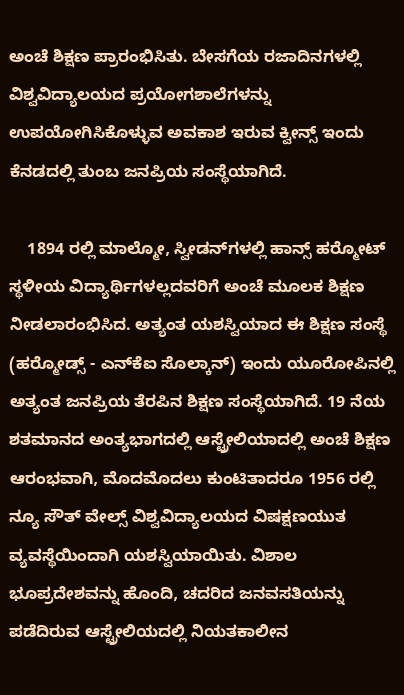ಅಂಚೆ ಶಿಕ್ಷಣ ಪ್ರಾರಂಭಿಸಿತು. ಬೇಸಗೆಯ ರಜಾದಿನಗಳಲ್ಲಿ ವಿಶ್ವವಿದ್ಯಾಲಯದ ಪ್ರಯೋಗಶಾಲೆಗಳನ್ನು ಉಪಯೋಗಿಸಿಕೊಳ್ಳುವ ಅವಕಾಶ ಇರುವ ಕ್ವೀನ್ಸ್ ಇಂದು ಕೆನಡದಲ್ಲಿ ತುಂಬ ಜನಪ್ರಿಯ ಸಂಸ್ಥೆಯಾಗಿದೆ.

    1894 ರಲ್ಲಿ ಮಾಲ್ಮೋ, ಸ್ವೀಡನ್‍ಗಳಲ್ಲಿ ಹಾನ್ಸ್ ಹರ್‍ಮೋಟ್ ಸ್ಥಳೀಯ ವಿದ್ಯಾರ್ಥಿಗಳಲ್ಲದವರಿಗೆ ಅಂಚೆ ಮೂಲಕ ಶಿಕ್ಷಣ ನೀಡಲಾರಂಭಿಸಿದ. ಅತ್ಯಂತ ಯಶಸ್ವಿಯಾದ ಈ ಶಿಕ್ಷಣ ಸಂಸ್ಥೆ (ಹರ್‍ಮೋಡ್ಸ್ - ಎನ್‍ಕೆಐ ಸೊಲ್ಕಾನ್) ಇಂದು ಯೂರೋಪಿನಲ್ಲಿ ಅತ್ಯಂತ ಜನಪ್ರಿಯ ತೆರಪಿನ ಶಿಕ್ಷಣ ಸಂಸ್ಥೆಯಾಗಿದೆ. 19 ನೆಯ ಶತಮಾನದ ಅಂತ್ಯಭಾಗದಲ್ಲಿ ಆಸ್ಟ್ರೇಲಿಯಾದಲ್ಲಿ ಅಂಚೆ ಶಿಕ್ಷಣ ಆರಂಭವಾಗಿ, ಮೊದಮೊದಲು ಕುಂಟಿತಾದರೂ 1956 ರಲ್ಲಿ ನ್ಯೂ ಸೌತ್ ವೇಲ್ಸ್ ವಿಶ್ವವಿದ್ಯಾಲಯದ ವಿಷಕ್ಷಣಯುತ ವ್ಯವಸ್ಥೆಯಿಂದಾಗಿ ಯಶಸ್ವಿಯಾಯಿತು. ವಿಶಾಲ ಭೂಪ್ರದೇಶವನ್ನು ಹೊಂದಿ, ಚದರಿದ ಜನವಸತಿಯನ್ನು ಪಡೆದಿರುವ ಆಸ್ಟ್ರೇಲಿಯದಲ್ಲಿ ನಿಯತಕಾಲೀನ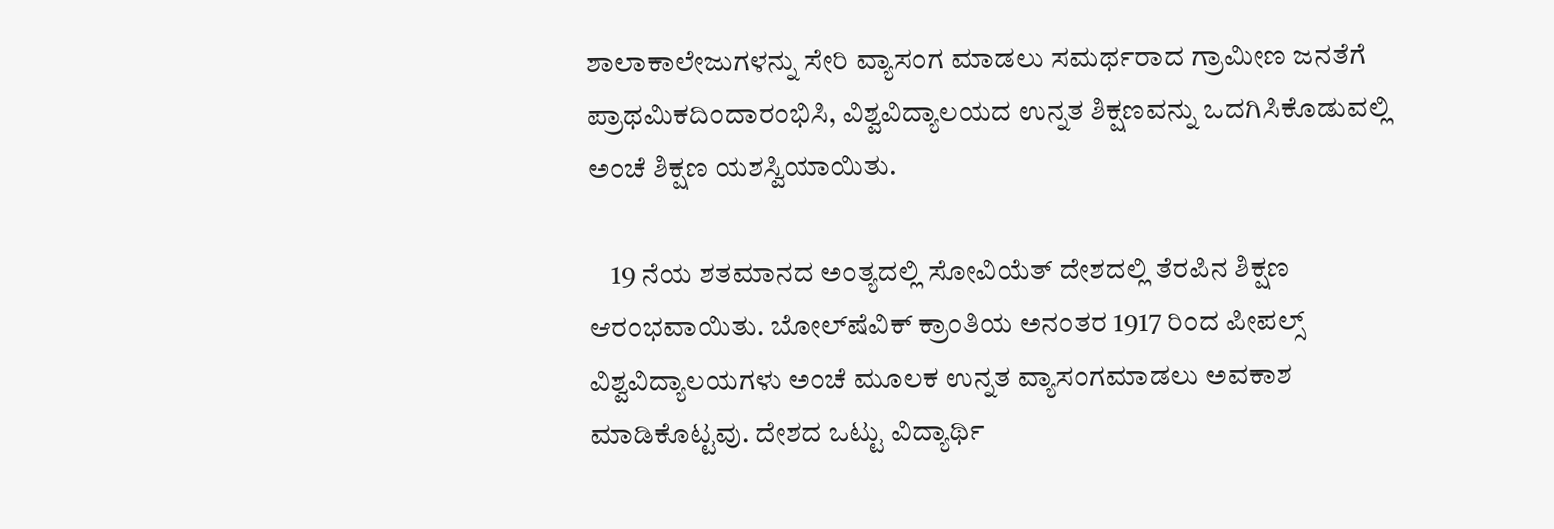ಶಾಲಾಕಾಲೇಜುಗಳನ್ನು ಸೇರಿ ವ್ಯಾಸಂಗ ಮಾಡಲು ಸಮರ್ಥರಾದ ಗ್ರಾಮೀಣ ಜನತೆಗೆ ಪ್ರಾಥಮಿಕದಿಂದಾರಂಭಿಸಿ, ವಿಶ್ವವಿದ್ಯಾಲಯದ ಉನ್ನತ ಶಿಕ್ಷಣವನ್ನು ಒದಗಿಸಿಕೊಡುವಲ್ಲಿ ಅಂಚೆ ಶಿಕ್ಷಣ ಯಶಸ್ವಿಯಾಯಿತು.

    19 ನೆಯ ಶತಮಾನದ ಅಂತ್ಯದಲ್ಲಿ ಸೋವಿಯೆತ್ ದೇಶದಲ್ಲಿ ತೆರಪಿನ ಶಿಕ್ಷಣ ಆರಂಭವಾಯಿತು. ಬೋಲ್‍ಷೆವಿಕ್ ಕ್ರಾಂತಿಯ ಅನಂತರ 1917 ರಿಂದ ಪೀಪಲ್ಸ್ ವಿಶ್ವವಿದ್ಯಾಲಯಗಳು ಅಂಚೆ ಮೂಲಕ ಉನ್ನತ ವ್ಯಾಸಂಗಮಾಡಲು ಅವಕಾಶ ಮಾಡಿಕೊಟ್ಟವು. ದೇಶದ ಒಟ್ಟು ವಿದ್ಯಾರ್ಥಿ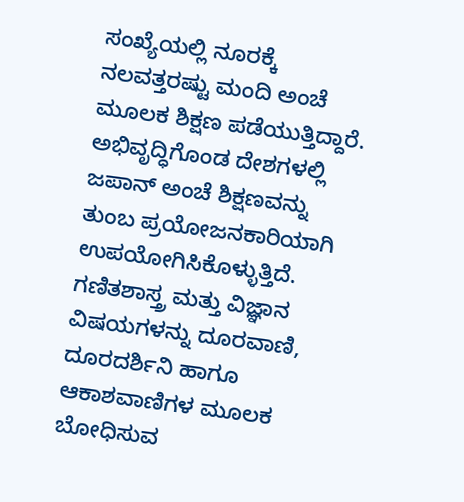ಸಂಖ್ಯೆಯಲ್ಲಿ ನೂರಕ್ಕೆ ನಲವತ್ತರಷ್ಟು ಮಂದಿ ಅಂಚೆ ಮೂಲಕ ಶಿಕ್ಷಣ ಪಡೆಯುತ್ತಿದ್ದಾರೆ. ಅಭಿವೃದ್ಧಿಗೊಂಡ ದೇಶಗಳಲ್ಲಿ ಜಪಾನ್ ಅಂಚೆ ಶಿಕ್ಷಣವನ್ನು ತುಂಬ ಪ್ರಯೋಜನಕಾರಿಯಾಗಿ ಉಪಯೋಗಿಸಿಕೊಳ್ಳುತ್ತಿದೆ. ಗಣಿತಶಾಸ್ತ್ರ ಮತ್ತು ವಿಜ್ಞಾನ ವಿಷಯಗಳನ್ನು ದೂರವಾಣಿ, ದೂರದರ್ಶಿನಿ ಹಾಗೂ ಆಕಾಶವಾಣಿಗಳ ಮೂಲಕ ಬೋಧಿಸುವ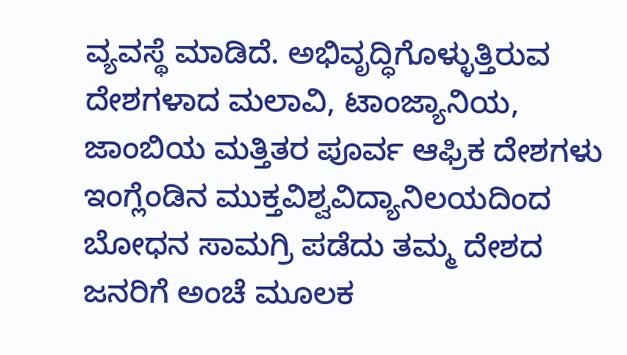ವ್ಯವಸ್ಥೆ ಮಾಡಿದೆ. ಅಭಿವೃದ್ಧಿಗೊಳ್ಳುತ್ತಿರುವ ದೇಶಗಳಾದ ಮಲಾವಿ, ಟಾಂಜ್ಯಾನಿಯ, ಜಾಂಬಿಯ ಮತ್ತಿತರ ಪೂರ್ವ ಆಫ್ರಿಕ ದೇಶಗಳು ಇಂಗ್ಲೆಂಡಿನ ಮುಕ್ತವಿಶ್ವವಿದ್ಯಾನಿಲಯದಿಂದ ಬೋಧನ ಸಾಮಗ್ರಿ ಪಡೆದು ತಮ್ಮ ದೇಶದ ಜನರಿಗೆ ಅಂಚೆ ಮೂಲಕ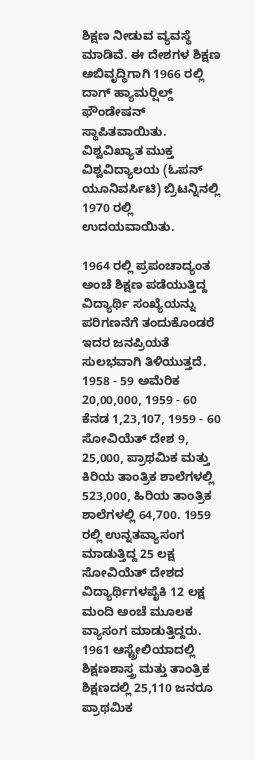ಶಿಕ್ಷಣ ನೀಡುವ ವ್ಯವಸ್ಥೆ ಮಾಡಿವೆ. ಈ ದೇಶಗಳ ಶಿಕ್ಷಣ ಅಬಿವೃದ್ಧಿಗಾಗಿ 1966 ರಲ್ಲಿ ದಾಗ್ ಹ್ಯಾಮರ್‍ಷಿಲ್ಡ್ ಫೌಂಡೇಷನ್ ಸ್ಥಾಪಿತವಾಯಿತು. ವಿಶ್ವವಿಖ್ಯಾತ ಮುಕ್ತ ವಿಶ್ವವಿದ್ಯಾಲಯ (ಓಪನ್ ಯೂನಿವರ್ಸಿಟಿ) ಬ್ರಿಟನ್ನಿನಲ್ಲಿ 1970 ರಲ್ಲಿ ಉದಯವಾಯಿತು.

1964 ರಲ್ಲಿ ಪ್ರಪಂಚಾದ್ಯಂತ ಅಂಚೆ ಶಿಕ್ಷಣ ಪಡೆಯುತ್ತಿದ್ದ ವಿದ್ಯಾರ್ಥಿ ಸಂಖ್ಯೆಯನ್ನು ಪರಿಗಣನೆಗೆ ತಂದುಕೊಂಡರೆ ಇದರ ಜನಪ್ರಿಯತೆ ಸುಲಭವಾಗಿ ತಿಳಿಯುತ್ತದೆ. 1958 - 59 ಅಮೆರಿಕ 20,00,000, 1959 - 60 ಕೆನಡ 1,23,107, 1959 - 60 ಸೋವಿಯೆತ್ ದೇಶ 9, 25,000, ಪ್ರಾಥಮಿಕ ಮತ್ತು ಕಿರಿಯ ತಾಂತ್ರಿಕ ಶಾಲೆಗಳಲ್ಲಿ 523,000, ಹಿರಿಯ ತಾಂತ್ರಿಕ ಶಾಲೆಗಳಲ್ಲಿ 64,700. 1959 ರಲ್ಲಿ ಉನ್ನತವ್ಯಾಸಂಗ ಮಾಡುತ್ತಿದ್ದ 25 ಲಕ್ಷ ಸೋವಿಯೆತ್ ದೇಶದ ವಿದ್ಯಾರ್ಥಿಗಳಪೈಕಿ 12 ಲಕ್ಷ ಮಂದಿ ಅಂಚೆ ಮೂಲಕ ವ್ಯಾಸಂಗ ಮಾಡುತ್ತಿದ್ದರು. 1961 ಆಸ್ಟ್ರೇಲಿಯಾದಲ್ಲಿ ಶಿಕ್ಷಣಶಾಸ್ತ್ರ ಮತ್ತು ತಾಂತ್ರಿಕ ಶಿಕ್ಷಣದಲ್ಲಿ 25,110 ಜನರೂ ಪ್ರಾಥಮಿಕ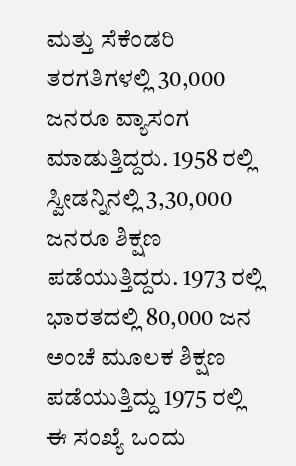ಮತ್ತು ಸೆಕೆಂಡರಿ ತರಗತಿಗಳಲ್ಲಿ 30,000 ಜನರೂ ವ್ಯಾಸಂಗ ಮಾಡುತ್ತಿದ್ದರು. 1958 ರಲ್ಲಿ ಸ್ವೀಡನ್ನಿನಲ್ಲಿ 3,30,000 ಜನರೂ ಶಿಕ್ಷಣ ಪಡೆಯುತ್ತಿದ್ದರು. 1973 ರಲ್ಲಿ ಭಾರತದಲ್ಲಿ 80,000 ಜನ ಅಂಚೆ ಮೂಲಕ ಶಿಕ್ಷಣ ಪಡೆಯುತ್ತಿದ್ದು 1975 ರಲ್ಲಿ ಈ ಸಂಖ್ಯೆ ಒಂದು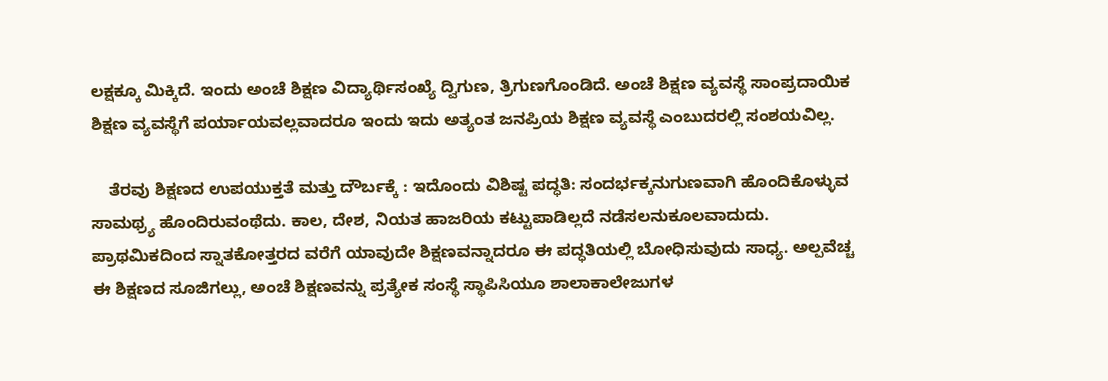ಲಕ್ಷಕ್ಕೂ ಮಿಕ್ಕಿದೆ. ಇಂದು ಅಂಚೆ ಶಿಕ್ಷಣ ವಿದ್ಯಾರ್ಥಿಸಂಖ್ಯೆ ದ್ವಿಗುಣ, ತ್ರಿಗುಣಗೊಂಡಿದೆ. ಅಂಚೆ ಶಿಕ್ಷಣ ವ್ಯವಸ್ಥೆ ಸಾಂಪ್ರದಾಯಿಕ ಶಿಕ್ಷಣ ವ್ಯವಸ್ಥೆಗೆ ಪರ್ಯಾಯವಲ್ಲವಾದರೂ ಇಂದು ಇದು ಅತ್ಯಂತ ಜನಪ್ರಿಯ ಶಿಕ್ಷಣ ವ್ಯವಸ್ಥೆ ಎಂಬುದರಲ್ಲಿ ಸಂಶಯವಿಲ್ಲ.

    ತೆರವು ಶಿಕ್ಷಣದ ಉಪಯುಕ್ತತೆ ಮತ್ತು ದೌರ್ಬಕ್ಕೆ : ಇದೊಂದು ವಿಶಿಷ್ಟ ಪದ್ಧತಿ: ಸಂದರ್ಭಕ್ಕನುಗುಣವಾಗಿ ಹೊಂದಿಕೊಳ್ಳುವ ಸಾಮಥ್ರ್ಯ ಹೊಂದಿರುವಂಥೆದು. ಕಾಲ, ದೇಶ, ನಿಯತ ಹಾಜರಿಯ ಕಟ್ಟುಪಾಡಿಲ್ಲದೆ ನಡೆಸಲನುಕೂಲವಾದುದು. ಪ್ರಾಥಮಿಕದಿಂದ ಸ್ನಾತಕೋತ್ತರದ ವರೆಗೆ ಯಾವುದೇ ಶಿಕ್ಷಣವನ್ನಾದರೂ ಈ ಪದ್ಧತಿಯಲ್ಲಿ ಬೋಧಿಸುವುದು ಸಾಧ್ಯ. ಅಲ್ಪವೆಚ್ಚ ಈ ಶಿಕ್ಷಣದ ಸೂಜಿಗಲ್ಲು, ಅಂಚೆ ಶಿಕ್ಷಣವನ್ನು ಪ್ರತ್ಯೇಕ ಸಂಸ್ಥೆ ಸ್ಥಾಪಿಸಿಯೂ ಶಾಲಾಕಾಲೇಜುಗಳ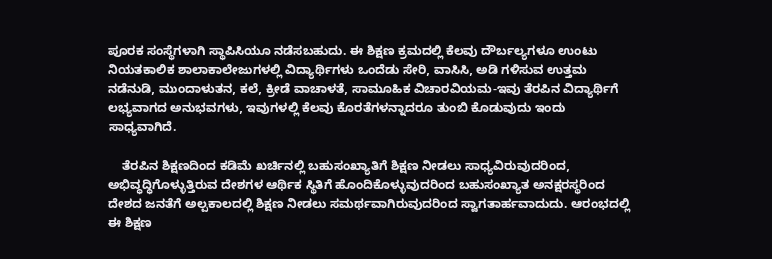ಪೂರಕ ಸಂಸ್ಥೆಗಳಾಗಿ ಸ್ಥಾಪಿಸಿಯೂ ನಡೆಸಬಹುದು. ಈ ಶಿಕ್ಷಣ ಕ್ರಮದಲ್ಲಿ ಕೆಲವು ದೌರ್ಬಲ್ಯಗಳೂ ಉಂಟು ನಿಯತಕಾಲಿಕ ಶಾಲಾಕಾಲೇಜುಗಳಲ್ಲಿ ವಿದ್ಯಾರ್ಥಿಗಳು ಒಂದೆಡು ಸೇರಿ, ವಾಸಿಸಿ, ಅಡಿ ಗಳಿಸುವ ಉತ್ತಮ ನಡೆನುಡಿ, ಮುಂದಾಳುತನ, ಕಲೆ, ಕ್ರೀಡೆ ವಾಚಾಳತೆ, ಸಾಮೂಹಿಕ ವಿಚಾರವಿಯಮ-ಇವು ತೆರಪಿನ ವಿದ್ಯಾರ್ಥಿಗೆ ಲಭ್ಯವಾಗದ ಅನುಭವಗಳು, ಇವುಗಳಲ್ಲಿ ಕೆಲವು ಕೊರತೆಗಳನ್ನಾದರೂ ತುಂಬಿ ಕೊಡುವುದು ಇಂದು ಸಾಧ್ಯವಾಗಿದೆ.

    ತೆರಪಿನ ಶಿಕ್ಷಣದಿಂದ ಕಡಿಮೆ ಖರ್ಚಿನಲ್ಲಿ ಬಹುಸಂಖ್ಯಾತಿಗೆ ಶಿಕ್ಷಣ ನೀಡಲು ಸಾಧ್ಯವಿರುವುದರಿಂದ, ಅಭಿವ್ಧದ್ಧಿಗೊಳ್ಳುತ್ತಿರುವ ದೇಶಗಳ ಆರ್ಥಿಕ ಸ್ಥಿತಿಗೆ ಹೊಂದಿಕೊಳ್ಳುವುದರಿಂದ ಬಹುಸಂಖ್ಯಾತ ಅನಕ್ಷರಸ್ಥರಿಂದ ದೇಶದ ಜನತೆಗೆ ಅಲ್ಪಕಾಲದಲ್ಲಿ ಶಿಕ್ಷಣ ನೀಡಲು ಸಮರ್ಥವಾಗಿರುವುದರಿಂದ ಸ್ವಾಗತಾರ್ಹವಾದುದು. ಆರಂಭದಲ್ಲಿ ಈ ಶಿಕ್ಷಣ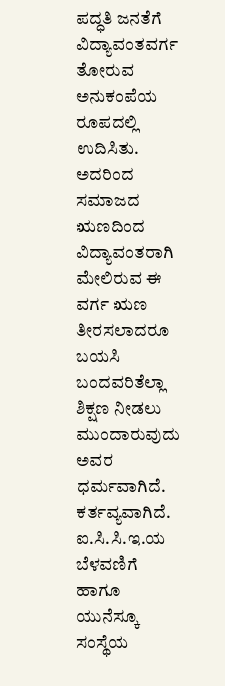ಪದ್ಧತಿ ಜನತೆಗೆ ವಿದ್ಯಾವಂತವರ್ಗ ತೋರುವ ಅನುಕಂಪೆಯ ರೂಪದಲ್ಲಿ ಉದಿಸಿತು. ಅದರಿಂದ ಸಮಾಜದ ಋಣದಿಂದ ವಿದ್ಯಾವಂತರಾಗಿ ಮೇಲಿರುವ ಈ ವರ್ಗ ಋಣ ತೀರಸಲಾದರೂ ಬಯಸಿ ಬಂದವರಿತೆಲ್ಲಾ ಶಿಕ್ಷಣ ನೀಡಲು ಮುಂದಾರುವುದು ಅವರ ಧರ್ಮವಾಗಿದೆ. ಕರ್ತವ್ಯವಾಗಿದೆ. ಐ.ಸಿ.ಸಿ.ಇ.ಯ ಬೆಳವಣಿಗೆ ಹಾಗೂ ಯುನೆಸ್ಕೂ ಸಂಸ್ಥೆಯ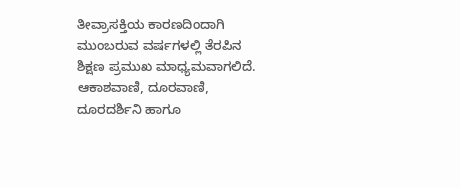ತೀವ್ರಾಸಕ್ತಿಯ ಕಾರಣದಿಂದಾಗಿ ಮುಂಬರುವ ವರ್ಷಗಳಲ್ಲಿ ತೆರಪಿನ ಶಿಕ್ಷಣ ಪ್ರಮುಖ ಮಾಧ್ಯಮವಾಗಲಿದೆ. ಆಕಾಶವಾಣಿ, ದೂರವಾಣಿ, ದೂರದರ್ಶಿನಿ ಹಾಗೂ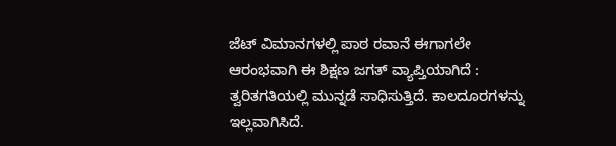ಜೆಟ್ ವಿಮಾನಗಳಲ್ಲಿ ಪಾಠ ರವಾನೆ ಈಗಾಗಲೇ ಆರಂಭವಾಗಿ ಈ ಶಿಕ್ಷಣ ಜಗತ್ ವ್ಯಾಪ್ತಿಯಾಗಿದೆ : ತ್ವರಿತಗತಿಯಲ್ಲಿ ಮುನ್ನಡೆ ಸಾಧಿಸುತ್ತಿದೆ. ಕಾಲದೂರಗಳನ್ನು ಇಲ್ಲವಾಗಿಸಿದೆ.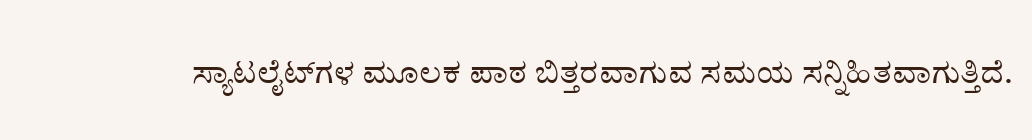ಸ್ಯಾಟಲೈಟ್‍ಗಳ ಮೂಲಕ ಪಾಠ ಬಿತ್ತರವಾಗುವ ಸಮಯ ಸನ್ನಿಹಿತವಾಗುತ್ತಿದೆ.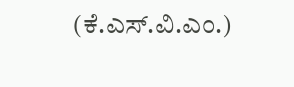(ಕೆ.ಎಸ್.ವಿ.ಎಂ.)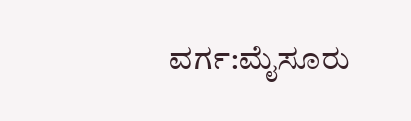ವರ್ಗ:ಮೈಸೂರು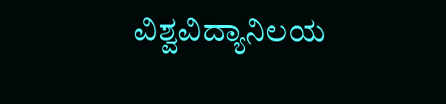ವಿಶ್ವವಿದ್ಯಾನಿಲಯ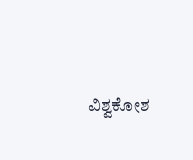ವಿಶ್ವಕೋಶ